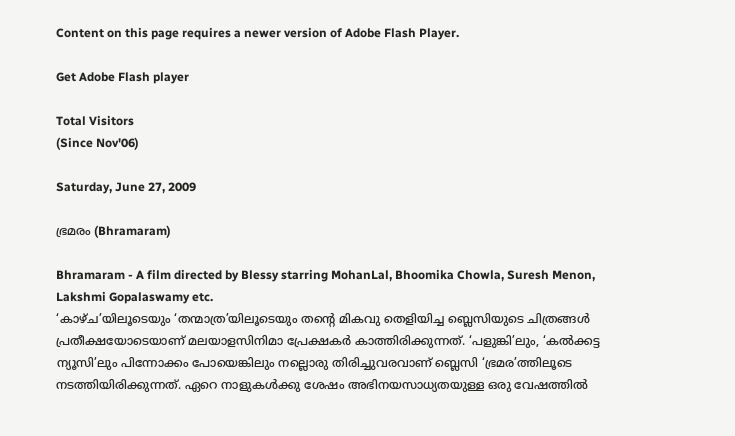Content on this page requires a newer version of Adobe Flash Player.

Get Adobe Flash player

Total Visitors
(Since Nov'06)

Saturday, June 27, 2009

ഭ്രമരം (Bhramaram)

Bhramaram - A film directed by Blessy starring MohanLal, Bhoomika Chowla, Suresh Menon, Lakshmi Gopalaswamy etc.
‘കാഴ്ച’യിലൂടെയും ‘തന്മാത്ര’യിലൂടെയും തന്റെ മികവു തെളിയിച്ച ബ്ലെസിയുടെ ചിത്രങ്ങള്‍ പ്രതീക്ഷയോടെയാണ് മലയാളസിനിമാ പ്രേക്ഷകര്‍ കാത്തിരിക്കുന്നത്. ‘പളുങ്കി’ലും, ‘കല്‍ക്കട്ട ന്യൂസി’ലും പിന്നോക്കം പോയെങ്കിലും നല്ലൊരു തിരിച്ചുവരവാണ് ബ്ലെസി ‘ഭ്രമര’ത്തിലൂടെ നടത്തിയിരിക്കുന്നത്. ഏറെ നാളുകള്‍ക്കു ശേഷം അഭിനയസാധ്യതയുള്ള ഒരു വേഷത്തില്‍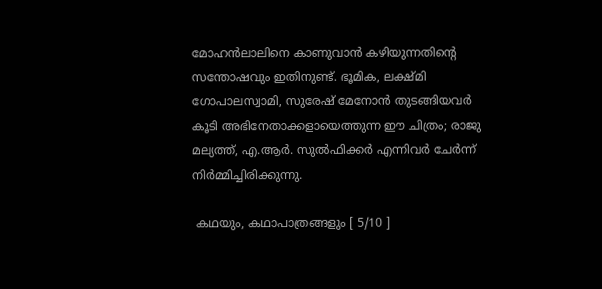മോഹന്‍ലാലിനെ കാണുവാന്‍ കഴിയുന്നതിന്റെ സന്തോഷവും ഇതിനുണ്ട്. ഭൂമിക, ലക്ഷ്മി ഗോപാലസ്വാമി, സുരേഷ് മേനോന്‍ തുടങ്ങിയവര്‍ കൂടി അഭിനേതാക്കളായെത്തുന്ന ഈ ചിത്രം; രാജു മല്യത്ത്, എ.ആര്‍. സുല്‍ഫിക്കര്‍ എന്നിവര്‍ ചേര്‍ന്ന് നിര്‍മ്മിച്ചിരിക്കുന്നു.

 കഥയും, കഥാപാത്രങ്ങളും [ 5/10 ]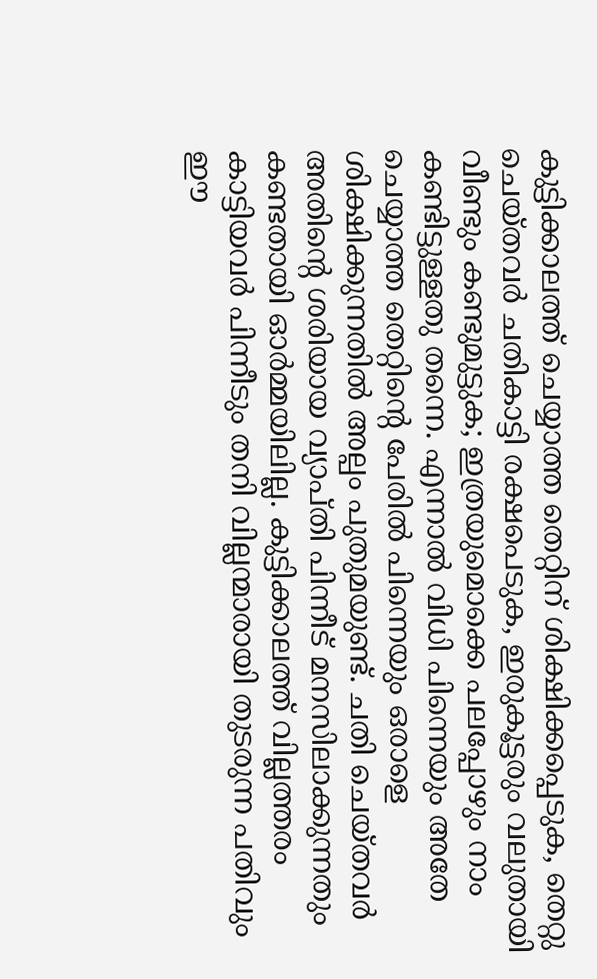കുട്ടിക്കാലത്ത് ചെയ്യാത്ത തെറ്റിന് ശിക്ഷിക്കപ്പെടുക, തെറ്റു ചെയ്തവര്‍ ചതികാട്ടി രക്ഷപെടുക, ഇരുകൂട്ടരും വലുതായി വീണ്ടും കണ്ടുമുട്ടുക; ഇത്രയുമൊക്കെ പലപ്പോഴും നാം കണ്ടിട്ടുള്ളതു തന്നെ. എന്നാല്‍ വിധി പിന്നെയും അതേ ചെയ്യാത്ത തെറ്റിന്റെ പേരില്‍ പിന്നെയും ഒരാളെ ശിക്ഷിക്കുന്നതില്‍ അല്പം പുതുമയുണ്ട്. ചതി ചെയ്തവര്‍ അതിന്റെ ശരിയായ വ്യാപ്തി പിന്നീട് മനസിലാക്കുന്നതും കണ്ടതായി ഓര്‍മ്മയിലില്ല. കുട്ടിക്കാലത്ത് വില്ലത്തരം കാട്ടിയവര്‍ പിന്നീടും തനി വില്ലന്മാരായി തുടരുന്ന പതിവും ഈ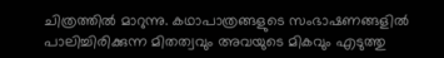ചിത്രത്തില്‍ മാറുന്നു. കഥാപാത്രങ്ങളുടെ സംഭാഷണങ്ങളില്‍ പാലിച്ചിരിക്കുന്ന മിതത്വവും അവയുടെ മികവും എടുത്തു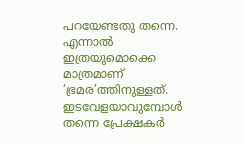പറയേണ്ടതു തന്നെ. എന്നാല്‍ ഇത്രയുമൊക്കെ മാത്രമാണ് ‘ഭ്രമര’ത്തിനുള്ളത്. ഇടവേളയാവുമ്പോള്‍ തന്നെ പ്രേക്ഷകര്‍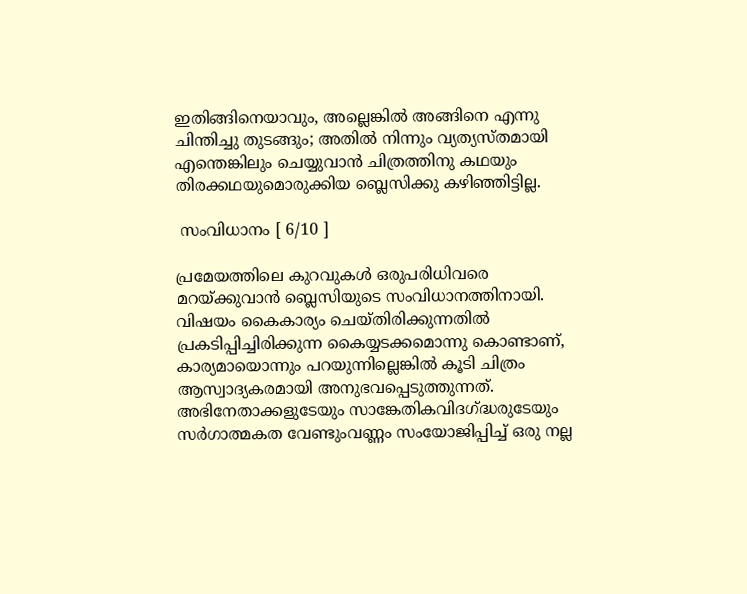ഇതിങ്ങിനെയാവും, അല്ലെങ്കില്‍ അങ്ങിനെ എന്നു ചിന്തിച്ചു തുടങ്ങും; അതില്‍ നിന്നും വ്യത്യസ്തമായി എന്തെങ്കിലും ചെയ്യുവാന്‍ ചിത്രത്തിനു കഥയും തിരക്കഥയുമൊരുക്കിയ ബ്ലെസിക്കു കഴിഞ്ഞിട്ടില്ല.

 സംവിധാനം [ 6/10 ]

പ്രമേയത്തിലെ കുറവുകള്‍ ഒരുപരിധിവരെ മറയ്ക്കുവാന്‍ ബ്ലെസിയുടെ സംവിധാനത്തിനായി. വിഷയം കൈകാര്യം ചെയ്തിരിക്കുന്നതില്‍ പ്രകടിപ്പിച്ചിരിക്കുന്ന കൈയ്യടക്കമൊന്നു കൊണ്ടാണ്, കാര്യമായൊന്നും പറയുന്നില്ലെങ്കില്‍ കൂടി ചിത്രം ആസ്വാദ്യകരമായി അനുഭവപ്പെടുത്തുന്നത്. അഭിനേതാക്കളുടേയും സാങ്കേതികവിദഗ്ദ്ധരുടേയും സര്‍ഗാത്മകത വേണ്ടുംവണ്ണം സംയോജിപ്പിച്ച് ഒരു നല്ല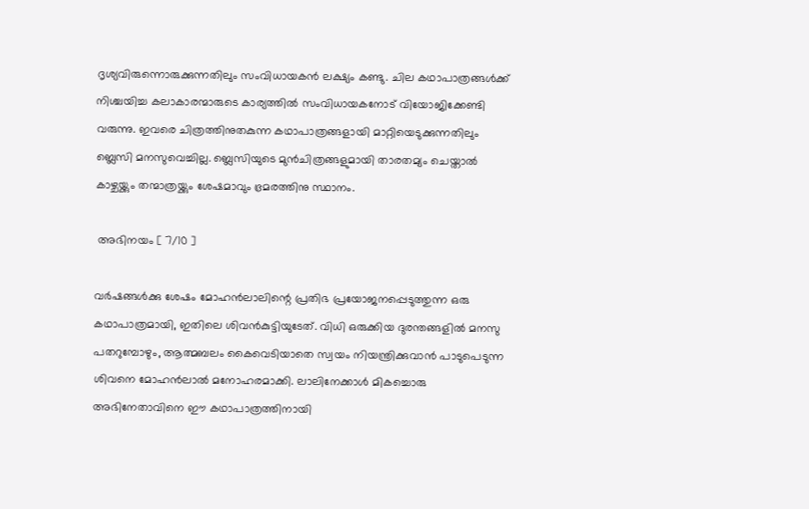ദൃശ്യവിരുന്നൊരുക്കുന്നതിലും സംവിധായകന്‍ ലക്ഷ്യം കണ്ടു. ചില കഥാപാത്രങ്ങള്‍ക്ക് നിശ്ചയിച്ച കലാകാരന്മാരുടെ കാര്യത്തില്‍ സംവിധായകനോട് വിയോജിക്കേണ്ടി വരുന്നു. ഇവരെ ചിത്രത്തിനുതകുന്ന കഥാപാത്രങ്ങളായി മാറ്റിയെടുക്കുന്നതിലും ബ്ലെസി മനസുവെച്ചില്ല. ബ്ലെസിയുടെ മുന്‍‌ചിത്രങ്ങളുമായി താരതമ്യം ചെയ്താല്‍ കാഴ്ചയ്ക്കും തന്മാത്രയ്ക്കും ശേഷമാവും ഭ്രമരത്തിനു സ്ഥാനം.

 അഭിനയം [ 7/10 ]

വര്‍ഷങ്ങള്‍ക്കു ശേഷം മോഹന്‍ലാലിന്റെ പ്രതിഭ പ്രയോജനപ്പെടുത്തുന്ന ഒരു കഥാപാത്രമായി, ഇതിലെ ശിവന്‍‌കുട്ടിയുടേത്. വിധി ഒരുക്കിയ ദുരന്തങ്ങളില്‍ മനസു പതറുമ്പോഴും, ആത്മബലം കൈവെടിയാതെ സ്വയം നിയന്ത്രിക്കുവാന്‍ പാടുപെടുന്ന ശിവനെ മോഹന്‍ലാല്‍ മനോഹരമാക്കി. ലാലിനേക്കാള്‍ മികച്ചൊരു അഭിനേതാവിനെ ഈ കഥാപാത്രത്തിനായി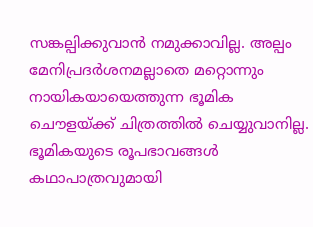സങ്കല്പിക്കുവാന്‍ നമുക്കാവില്ല. അല്പം മേനിപ്രദര്‍ശനമല്ലാതെ മറ്റൊന്നും നായികയായെത്തുന്ന ഭൂമിക ചൌളയ്ക്ക് ചിത്രത്തില്‍ ചെയ്യുവാനില്ല. ഭൂമികയുടെ രൂപഭാവങ്ങള്‍ കഥാപാത്രവുമായി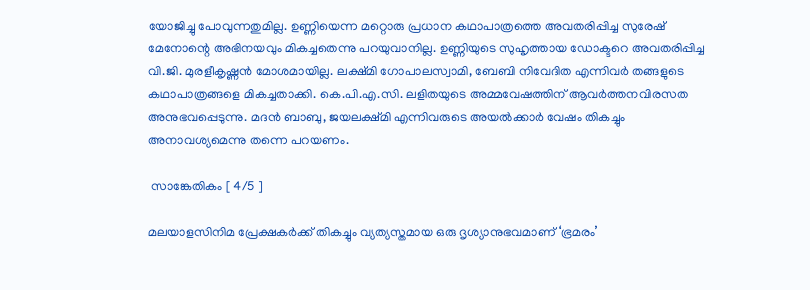യോജിച്ചു പോവുന്നതുമില്ല. ഉണ്ണിയെന്ന മറ്റൊരു പ്രധാന കഥാപാത്രത്തെ അവതരിപ്പിച്ച സുരേഷ് മേനോന്റെ അഭിനയവും മികച്ചതെന്നു പറയുവാനില്ല. ഉണ്ണിയുടെ സുഹൃത്തായ ഡോക്ടറെ അവതരിപ്പിച്ച വി.ജി. മുരളീകൃഷ്ണന്‍ മോശമായില്ല. ലക്ഷ്മി ഗോപാലസ്വാമി, ബേബി നിവേദിത എന്നിവര്‍ തങ്ങളുടെ കഥാപാത്രങ്ങളെ മികച്ചതാക്കി. കെ.പി.എ.സി. ലളിതയുടെ അമ്മവേഷത്തിന് ആവര്‍ത്തനവിരസത അനുഭവപ്പെടുന്നു. മദന്‍ ബാബു, ജയലക്ഷ്മി എന്നിവരുടെ അയല്‍ക്കാര്‍ വേഷം തികച്ചും അനാവശ്യമെന്നു തന്നെ പറയണം.

 സാങ്കേതികം [ 4/5 ]

മലയാളസിനിമ പ്രേക്ഷകര്‍ക്ക് തികച്ചും വ്യത്യസ്തമായ ഒരു ദൃശ്യാനുഭവമാണ് ‘ഭ്രമരം’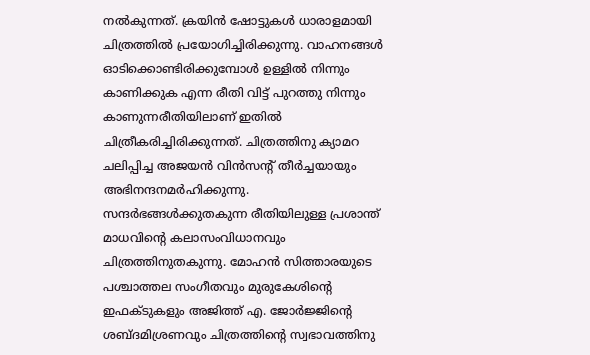നല്‍കുന്നത്. ക്രയിന്‍ ഷോട്ടുകള്‍ ധാരാളമായി ചിത്രത്തില്‍ പ്രയോഗിച്ചിരിക്കുന്നു. വാഹനങ്ങള്‍ ഓടിക്കൊണ്ടിരിക്കുമ്പോള്‍ ഉള്ളില്‍ നിന്നും കാണിക്കുക എന്ന രീതി വിട്ട് പുറത്തു നിന്നും കാണുന്നരീതിയിലാണ് ഇതില്‍ ചിത്രീകരിച്ചിരിക്കുന്നത്. ചിത്രത്തിനു ക്യാമറ ചലിപ്പിച്ച അജയന്‍ വിന്‍സന്റ് തീര്‍ച്ചയായും അഭിനന്ദനമര്‍ഹിക്കുന്നു. സന്ദര്‍ഭങ്ങള്‍ക്കുതകുന്ന രീതിയിലുള്ള പ്രശാന്ത് മാധവിന്റെ കലാസംവിധാനവും ചിത്രത്തിനുതകുന്നു. മോഹന്‍ സിത്താരയുടെ പശ്ചാത്തല സംഗീതവും മുരുകേശിന്റെ ഇഫക്ടുകളും അജിത്ത് എ. ജോര്‍ജ്ജിന്റെ ശബ്ദമിശ്രണവും ചിത്രത്തിന്റെ സ്വഭാവത്തിനു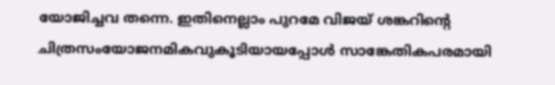യോജിച്ചവ തന്നെ. ഇതിനെല്ലാം പുറമേ വിജയ് ശങ്കറിന്റെ ചിത്രസംയോജനമികവുകൂടിയായപ്പോള്‍ സാങ്കേതികപരമായി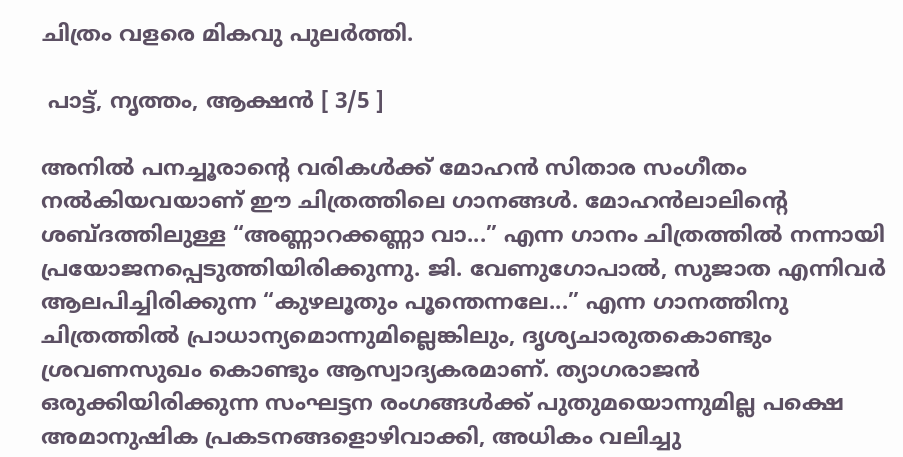ചിത്രം വളരെ മികവു പുലര്‍ത്തി.

 പാട്ട്, നൃത്തം, ആക്ഷന്‍ [ 3/5 ]

അനില്‍ പനച്ചൂരാന്റെ വരികള്‍ക്ക് മോഹന്‍ സിതാര സംഗീതം നല്‍കിയവയാണ് ഈ ചിത്രത്തിലെ ഗാനങ്ങള്‍. മോഹന്‍ലാലിന്റെ ശബ്ദത്തിലുള്ള “അണ്ണാറക്കണ്ണാ വാ...” എന്ന ഗാനം ചിത്രത്തില്‍ നന്നായി പ്രയോജനപ്പെടുത്തിയിരിക്കുന്നു. ജി. വേണുഗോപാല്‍, സുജാത എന്നിവര്‍ ആലപിച്ചിരിക്കുന്ന “കുഴലൂതും പൂന്തെന്നലേ...” എന്ന ഗാനത്തിനു ചിത്രത്തില്‍ പ്രാധാന്യമൊന്നുമില്ലെങ്കിലും, ദൃശ്യചാരുതകൊണ്ടും ശ്രവണസുഖം കൊണ്ടും ആസ്വാദ്യകരമാണ്. ത്യാഗരാജന്‍ ഒരുക്കിയിരിക്കുന്ന സംഘട്ടന രംഗങ്ങള്‍ക്ക് പുതുമയൊന്നുമില്ല പക്ഷെ അമാനുഷിക പ്രകടനങ്ങളൊഴിവാക്കി, അധികം വലിച്ചു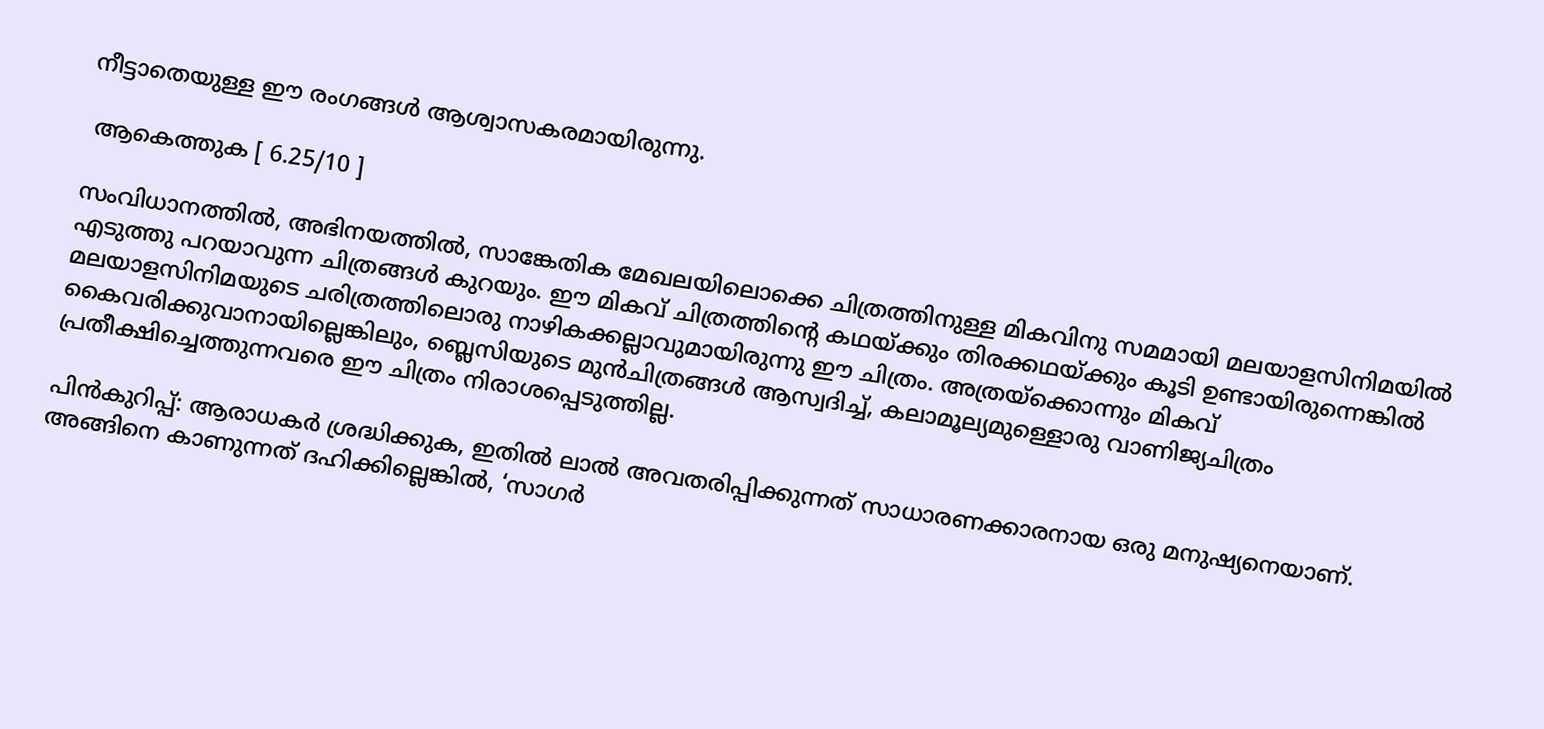നീട്ടാതെയുള്ള ഈ രംഗങ്ങള്‍ ആശ്വാസകരമായിരുന്നു.

 ആകെത്തുക [ 6.25/10 ]

സംവിധാനത്തില്‍, അഭിനയത്തില്‍, സാങ്കേതിക മേഖലയിലൊക്കെ ചിത്രത്തിനുള്ള മികവിനു സമമായി മലയാളസിനിമയില്‍ എടുത്തു പറയാവുന്ന ചിത്രങ്ങള്‍ കുറയും. ഈ മികവ് ചിത്രത്തിന്റെ കഥയ്ക്കും തിരക്കഥയ്ക്കും കൂടി ഉണ്ടായിരുന്നെങ്കില്‍ മലയാളസിനിമയുടെ ചരിത്രത്തിലൊരു നാഴികക്കല്ലാവുമായിരുന്നു ഈ ചിത്രം. അത്രയ്ക്കൊന്നും മികവ് കൈവരിക്കുവാനായില്ലെങ്കിലും, ബ്ലെസിയുടെ മുന്‍‌ചിത്രങ്ങള്‍ ആസ്വദിച്ച്, കലാമൂല്യമുള്ളൊരു വാണിജ്യചിത്രം പ്രതീക്ഷിച്ചെത്തുന്നവരെ ഈ ചിത്രം നിരാശപ്പെടുത്തില്ല.

പിന്‍‌കുറിപ്പ്: ആരാധകര്‍ ശ്രദ്ധിക്കുക, ഇതില്‍ ലാല്‍ അവതരിപ്പിക്കുന്നത് സാധാരണക്കാരനായ ഒരു മനുഷ്യനെയാണ്. അങ്ങിനെ കാണുന്നത് ദഹിക്കില്ലെങ്കില്‍, ‘സാഗര്‍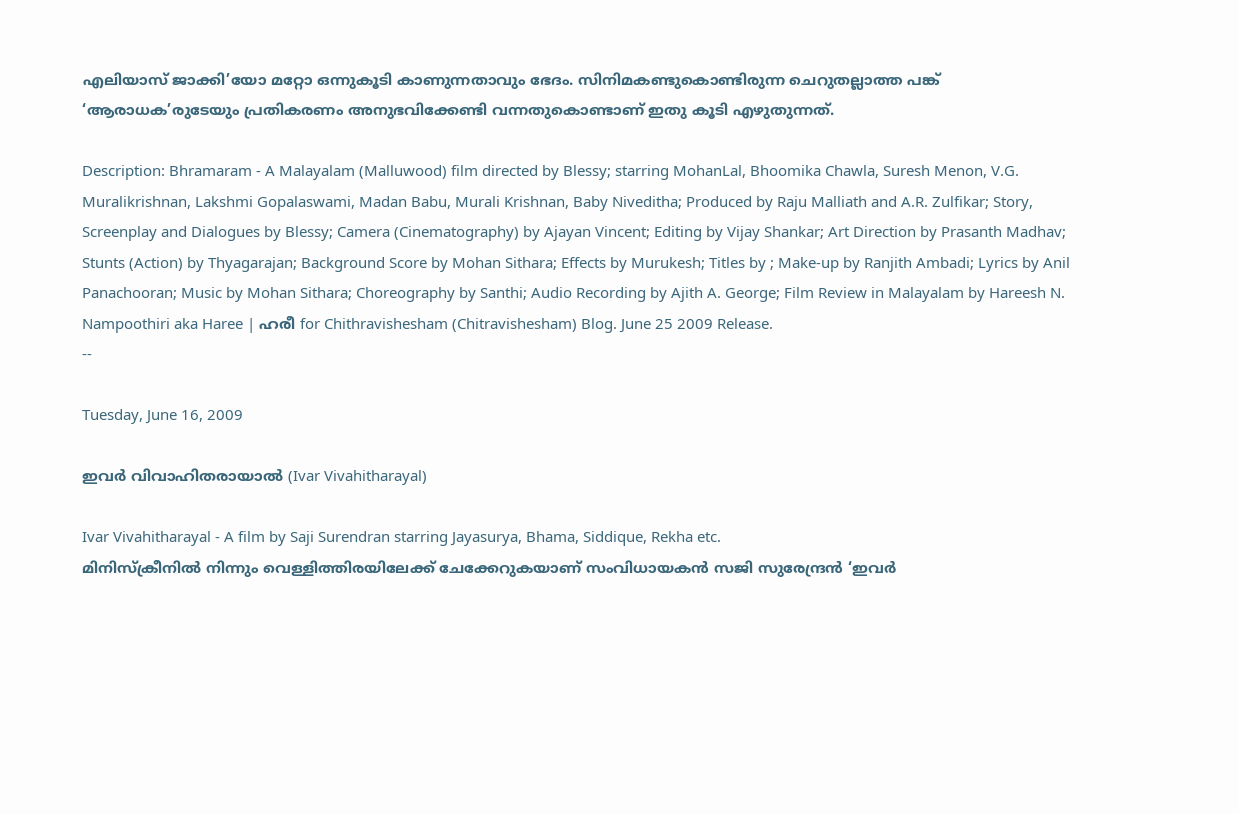എലിയാസ് ജാക്കി’യോ മറ്റോ ഒന്നുകൂടി കാണുന്നതാവും ഭേദം. സിനിമകണ്ടുകൊണ്ടിരുന്ന ചെറുതല്ലാത്ത പങ്ക് ‘ആരാധക’രുടേയും പ്രതികരണം അനുഭവിക്കേണ്ടി വന്നതുകൊണ്ടാണ് ഇതു കൂടി എഴുതുന്നത്.

Description: Bhramaram - A Malayalam (Malluwood) film directed by Blessy; starring MohanLal, Bhoomika Chawla, Suresh Menon, V.G. Muralikrishnan, Lakshmi Gopalaswami, Madan Babu, Murali Krishnan, Baby Niveditha; Produced by Raju Malliath and A.R. Zulfikar; Story, Screenplay and Dialogues by Blessy; Camera (Cinematography) by Ajayan Vincent; Editing by Vijay Shankar; Art Direction by Prasanth Madhav; Stunts (Action) by Thyagarajan; Background Score by Mohan Sithara; Effects by Murukesh; Titles by ; Make-up by Ranjith Ambadi; Lyrics by Anil Panachooran; Music by Mohan Sithara; Choreography by Santhi; Audio Recording by Ajith A. George; Film Review in Malayalam by Hareesh N. Nampoothiri aka Haree | ഹരീ for Chithravishesham (Chitravishesham) Blog. June 25 2009 Release.
--

Tuesday, June 16, 2009

ഇവര്‍ വിവാഹിതരായാല്‍ (Ivar Vivahitharayal)

Ivar Vivahitharayal - A film by Saji Surendran starring Jayasurya, Bhama, Siddique, Rekha etc.
മിനിസ്ക്രീനില്‍ നിന്നും വെള്ളിത്തിരയിലേക്ക് ചേക്കേറുകയാണ് സംവിധായകന്‍ സജി സുരേന്ദ്രന്‍ ‘ഇവര്‍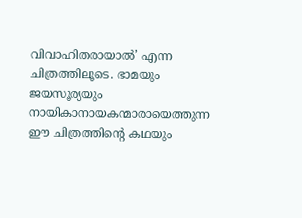വിവാഹിതരായാല്‍’ എന്ന ചിത്രത്തിലൂടെ. ഭാമയും ജയസൂര്യയും നായികാനായകന്മാരായെത്തുന്ന ഈ ചിത്രത്തിന്റെ കഥയും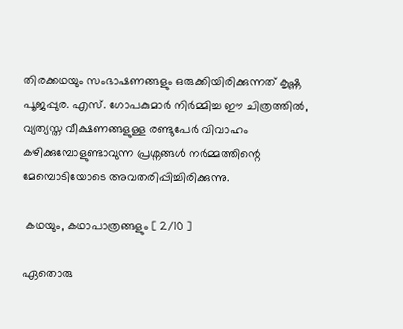തിരക്കഥയും സംഭാഷണങ്ങളും ഒരുക്കിയിരിക്കുന്നത് കൃഷ്ണ പൂജപ്പുര. എസ്. ഗോപകുമാര്‍ നിര്‍മ്മിച്ച ഈ ചിത്രത്തില്‍, വ്യത്യസ്ത വീക്ഷണങ്ങളുള്ള രണ്ടുപേര്‍ വിവാഹം കഴിക്കുമ്പോളുണ്ടാവുന്ന പ്രശ്നങ്ങള്‍ നര്‍മ്മത്തിന്റെ മേമ്പൊടിയോടെ അവതരിപ്പിച്ചിരിക്കുന്നു.

 കഥയും, കഥാപാത്രങ്ങളും [ 2/10 ]

ഏതൊരു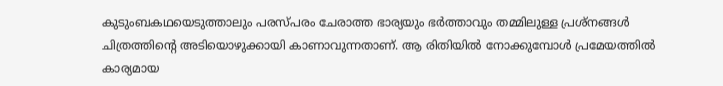കുടുംബകഥയെടുത്താലും പരസ്പരം ചേരാത്ത ഭാര്യയും ഭര്‍ത്താവും തമ്മിലുള്ള പ്രശ്നങ്ങള്‍ ചിത്രത്തിന്റെ അടിയൊഴുക്കായി കാണാവുന്നതാണ്. ആ രിതിയില്‍ നോക്കുമ്പോള്‍ പ്രമേയത്തില്‍ കാര്യമായ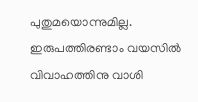പുതുമയൊന്നുമില്ല. ഇരുപത്തിരണ്ടാം വയസില്‍ വിവാഹത്തിനു വാശി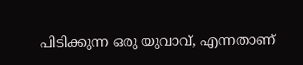പിടിക്കുന്ന ഒരു യുവാവ്, എന്നതാണ്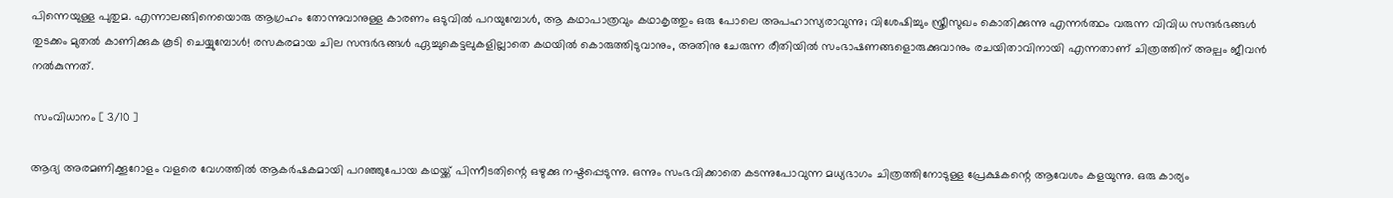പിന്നെയുള്ള പുതുമ. എന്നാലങ്ങിനെയൊരു ആഗ്രഹം തോന്നുവാനുള്ള കാരണം ഒടുവില്‍ പറയുമ്പോള്‍, ആ കഥാപാത്രവും കഥാകൃത്തും ഒരു പോലെ അപഹാസ്യരാവുന്നു; വിശേഷിച്ചും സ്ത്രീസുഖം കൊതിക്കുന്നു എന്നര്‍ത്ഥം വരുന്ന വിവിധ സന്ദര്‍ഭങ്ങള്‍ തുടക്കം മുതല്‍ കാണിക്കുക കൂടി ചെയ്യുമ്പോള്‍! രസകരമായ ചില സന്ദര്‍ഭങ്ങള്‍ ഏച്ചുകെട്ടലുകളില്ലാതെ കഥയില്‍ കൊരുത്തിടുവാനും, അതിനു ചേരുന്ന രീതിയില്‍ സംഭാഷണങ്ങളൊരുക്കുവാനും രചയിതാവിനായി എന്നതാണ് ചിത്രത്തിന് അല്പം ജീവന്‍ നല്‍കുന്നത്.

 സംവിധാനം [ 3/10 ]

ആദ്യ അരമണിക്കൂറോളം വളരെ വേഗത്തില്‍ ആകര്‍ഷകമായി പറഞ്ഞുപോയ കഥയ്ക്ക് പിന്നീടതിന്റെ ഒഴുക്കു നഷ്ടപ്പെടുന്നു. ഒന്നും സംഭവിക്കാതെ കടന്നുപോവുന്ന മധ്യഭാഗം ചിത്രത്തിനോടുള്ള പ്രേക്ഷകന്റെ ആവേശം കളയുന്നു. ഒരു കാര്യം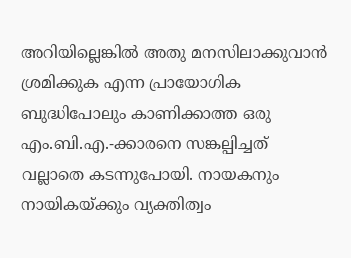അറിയില്ലെങ്കില്‍ അതു മനസിലാക്കുവാന്‍ ശ്രമിക്കുക എന്ന പ്രായോഗിക ബുദ്ധിപോലും കാണിക്കാത്ത ഒരു എം.ബി.എ.-ക്കാരനെ സങ്കല്പിച്ചത് വല്ലാതെ കടന്നുപോയി. നായകനും നായികയ്ക്കും വ്യക്തിത്വം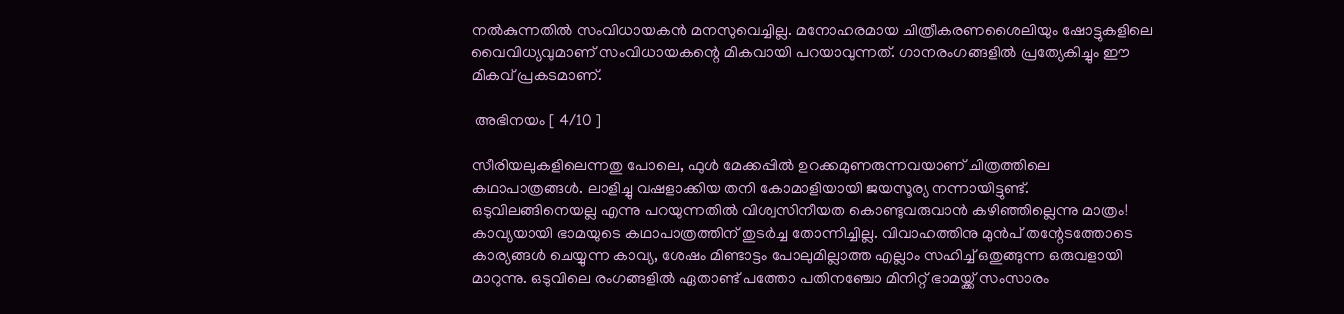നല്‍കുന്നതില്‍ സംവിധായകന്‍ മനസുവെച്ചില്ല. മനോഹരമായ ചിത്രീകരണശൈലിയും ഷോട്ടുകളിലെ വൈവിധ്യവുമാണ് സംവിധായകന്റെ മികവായി പറയാവുന്നത്. ഗാനരംഗങ്ങളില്‍ പ്രത്യേകിച്ചും ഈ മികവ് പ്രകടമാണ്.

 അഭിനയം [ 4/10 ]

സീരിയലുകളിലെന്നതു പോലെ, ഫുള്‍ മേക്കപ്പില്‍ ഉറക്കമുണരുന്നവയാണ് ചിത്രത്തിലെ കഥാപാത്രങ്ങള്‍. ലാളിച്ചു വഷളാക്കിയ തനി കോമാളിയായി ജയസൂര്യ നന്നായിട്ടുണ്ട്. ഒടുവിലങ്ങിനെയല്ല എന്നു പറയുന്നതില്‍ വിശ്വസിനീയത കൊണ്ടുവരുവാന്‍ കഴിഞ്ഞില്ലെന്നു മാത്രം! കാവ്യയായി ഭാമയുടെ കഥാപാത്രത്തിന് തുടര്‍ച്ച തോന്നിച്ചില്ല. വിവാഹത്തിനു മുന്‍പ് തന്റേടത്തോടെ കാര്യങ്ങള്‍ ചെയ്യുന്ന കാവ്യ, ശേഷം മിണ്ടാട്ടം പോലുമില്ലാത്ത എല്ലാം സഹിച്ച് ഒതുങ്ങുന്ന ഒരുവളായി മാറുന്നു. ഒടുവിലെ രംഗങ്ങളില്‍ ഏതാണ്ട് പത്തോ പതിനഞ്ചോ മിനിറ്റ് ഭാമയ്ക്ക് സംസാരം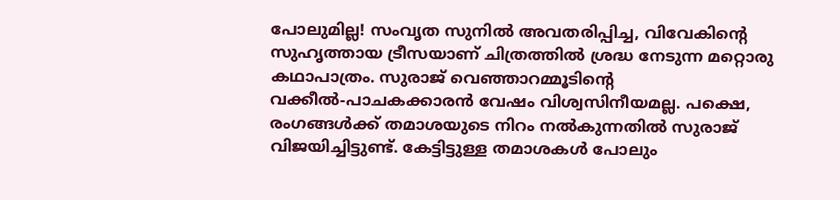പോലുമില്ല! സംവൃത സുനില്‍ അവതരിപ്പിച്ച, വിവേകിന്റെ സുഹൃത്തായ ട്രീസയാണ് ചിത്രത്തില്‍ ശ്രദ്ധ നേടുന്ന മറ്റൊരു കഥാപാത്രം. സുരാജ് വെഞ്ഞാറമ്മൂടിന്റെ വക്കീല്‍-പാചകക്കാരന്‍ വേഷം വിശ്വസിനീയമല്ല. പക്ഷെ, രംഗങ്ങള്‍ക്ക് തമാശയുടെ നിറം നല്‍കുന്നതില്‍ സുരാജ് വിജയിച്ചിട്ടുണ്ട്. കേട്ടിട്ടുള്ള തമാശകള്‍ പോലും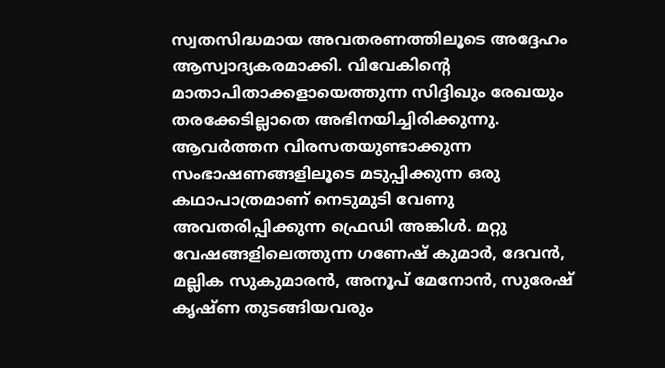സ്വതസിദ്ധമായ അവതരണത്തിലൂടെ അദ്ദേഹം ആസ്വാദ്യകരമാക്കി. വിവേകിന്റെ മാതാപിതാക്കളായെത്തുന്ന സിദ്ദിഖും രേഖയും തരക്കേടില്ലാതെ അഭിനയിച്ചിരിക്കുന്നു. ആവര്‍ത്തന വിരസതയുണ്ടാക്കുന്ന സംഭാഷണങ്ങളിലൂടെ മടുപ്പിക്കുന്ന ഒരു കഥാപാത്രമാണ് നെടുമുടി വേണു അവതരിപ്പിക്കുന്ന ഫ്രെഡി അങ്കിള്‍. മറ്റു വേഷങ്ങളിലെത്തുന്ന ഗണേഷ് കുമാര്‍, ദേവന്‍, മല്ലിക സുകുമാരന്‍, അനൂപ് മേനോന്‍, സുരേഷ് കൃഷ്ണ തുടങ്ങിയവരും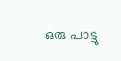ഒരു പാട്ടു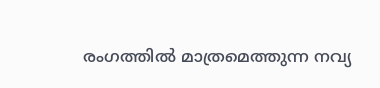രംഗത്തില്‍ മാത്രമെത്തുന്ന നവ്യ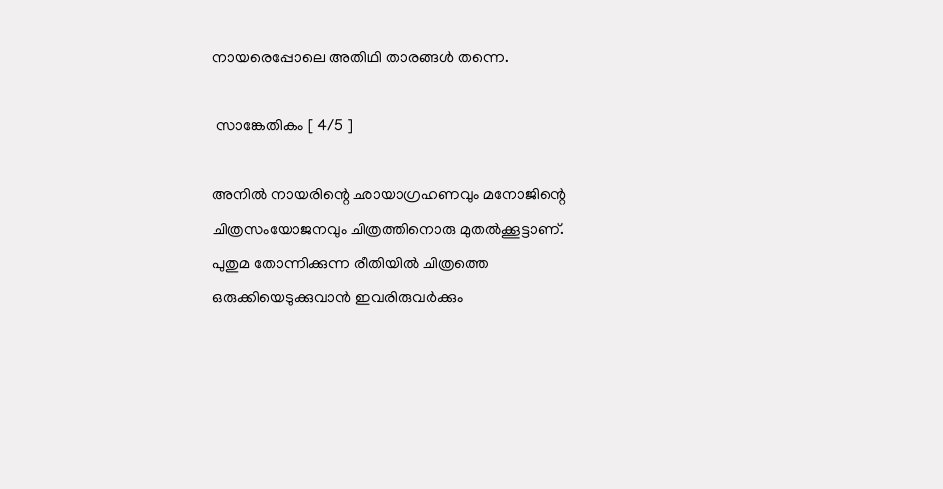നായരെപ്പോലെ അതിഥി താരങ്ങള്‍ തന്നെ.

 സാങ്കേതികം [ 4/5 ]

അനില്‍ നായരിന്റെ ഛായാഗ്രഹണവും മനോജിന്റെ ചിത്രസംയോജനവും ചിത്രത്തിനൊരു മുതല്‍ക്കൂട്ടാണ്. പുതുമ തോന്നിക്കുന്ന രീതിയില്‍ ചിത്രത്തെ ഒരുക്കിയെടുക്കുവാന്‍ ഇവരിരുവര്‍ക്കും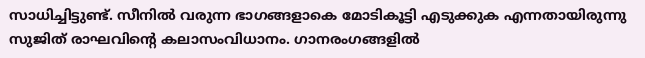സാധിച്ചിട്ടുണ്ട്. സീനില്‍ വരുന്ന ഭാഗങ്ങളാകെ മോടികൂട്ടി എടുക്കുക എന്നതായിരുന്നു സുജിത് രാഘവിന്റെ കലാസംവിധാനം. ഗാനരംഗങ്ങളില്‍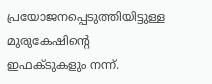പ്രയോജനപ്പെടുത്തിയിട്ടുള്ള മുരുകേഷിന്റെ ഇഫക്ടുകളും നന്ന്.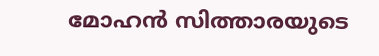മോഹന്‍ സിത്താരയുടെ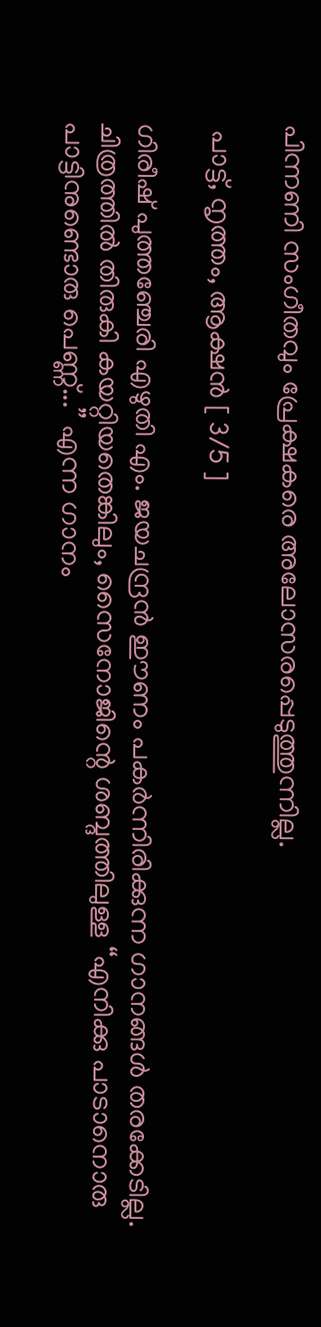പിന്നണി സംഗീതവും പ്രേക്ഷകരെ അലോസരപ്പെടുത്തുന്നില്ല.

 പാട്ട്, നൃത്തം, ആക്ഷന്‍ [ 3/5 ]

ഗിരീഷ് പുത്തഞ്ചേരി എഴുതി എം. ജയചന്ദ്രന്‍ ഈണം പകര്‍ന്നിരിക്കുന്ന ഗാനങ്ങള്‍ തരക്കേടില്ല. ചിത്രത്തില്‍ തിരുകി കയറ്റിയതെങ്കിലും, സൈനോജിന്റെ ശബ്ദത്തിലുള്ള “എനിക്കു പാടാനൊരു പാട്ടിനുണ്ടൊരു പെണ്ണ്...” എന്ന ഗാനം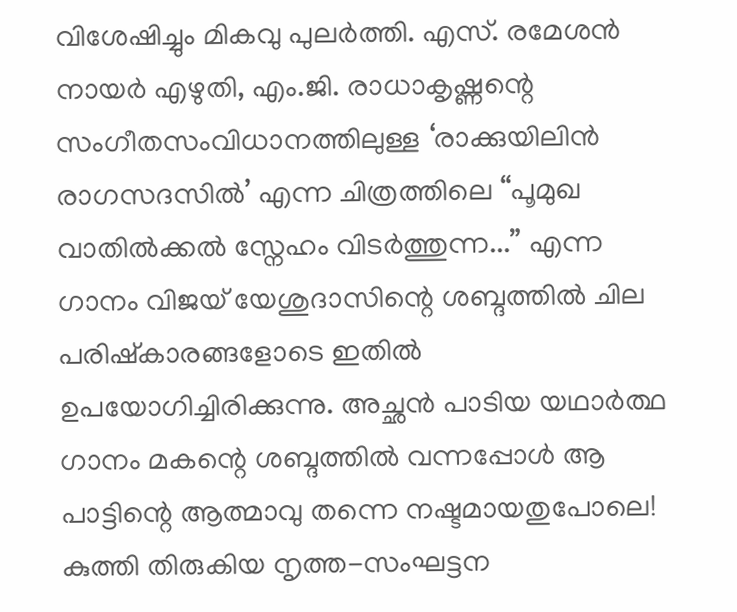വിശേഷിച്ചും മികവു പുലര്‍ത്തി. എസ്. രമേശന്‍ നായര്‍ എഴുതി, എം.ജി. രാധാകൃഷ്ണന്റെ സംഗീതസംവിധാനത്തിലുള്ള ‘രാക്കുയിലിന്‍ രാഗസദസില്‍’ എന്ന ചിത്രത്തിലെ “പൂമുഖ വാതില്‍ക്കല്‍ സ്നേഹം വിടര്‍ത്തുന്ന...” എന്ന ഗാനം വിജയ് യേശുദാസിന്റെ ശബ്ദത്തില്‍ ചില പരിഷ്കാരങ്ങളോടെ ഇതില്‍ ഉപയോഗിച്ചിരിക്കുന്നു. അച്ഛന്‍ പാടിയ യഥാര്‍ത്ഥ ഗാനം മകന്റെ ശബ്ദത്തില്‍ വന്നപ്പോള്‍ ആ പാട്ടിന്റെ ആത്മാവു തന്നെ നഷ്ടമായതുപോലെ! കുത്തി തിരുകിയ നൃത്ത-സംഘട്ടന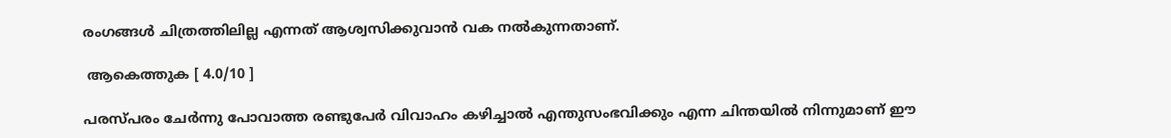രംഗങ്ങള്‍ ചിത്രത്തിലില്ല എന്നത് ആശ്വസിക്കുവാന്‍ വക നല്‍കുന്നതാണ്.

 ആകെത്തുക [ 4.0/10 ]

പരസ്പരം ചേര്‍ന്നു പോവാത്ത രണ്ടുപേര്‍ വിവാഹം കഴിച്ചാല്‍ എന്തുസംഭവിക്കും എന്ന ചിന്തയില്‍ നിന്നുമാണ് ഈ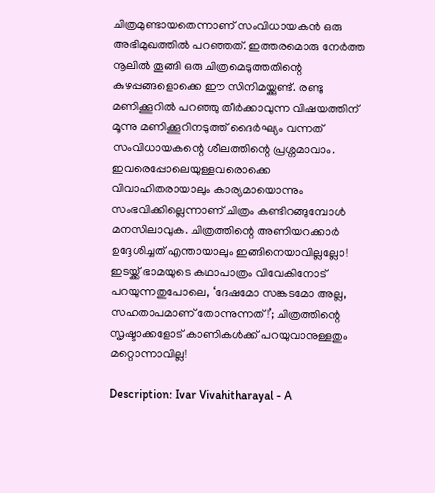ചിത്രമുണ്ടായതെന്നാണ്‌ സംവിധായകന്‍ ഒരു അഭിമുഖത്തില്‍ പറഞ്ഞത്. ഇത്തരമൊരു നേര്‍ത്ത നൂലില്‍ തൂങ്ങി ഒരു ചിത്രമെടുത്തതിന്റെ കുഴപ്പങ്ങളൊക്കെ ഈ സിനിമയ്ക്കുണ്ട്. രണ്ടു മണിക്കൂറില്‍ പറഞ്ഞു തീര്‍ക്കാവുന്ന വിഷയത്തിന് മൂന്നു മണിക്കൂറിനടുത്ത് ദൈര്‍ഘ്യം വന്നത് സംവിധായകന്റെ ശീലത്തിന്റെ പ്രശ്നമാവാം. ഇവരെപ്പോലെയുള്ളവരൊക്കെ വിവാഹിതരായാലും കാര്യമായൊന്നും സംഭവിക്കില്ലെന്നാണ് ചിത്രം കണ്ടിറങ്ങുമ്പോള്‍ മനസിലാവുക. ചിത്രത്തിന്റെ അണിയറക്കാര്‍ ഉദ്ദേശിച്ചത് എന്തായാലും ഇങ്ങിനെയാവില്ലല്ലോ! ഇടയ്ക്ക് ഭാമയുടെ കഥാപാത്രം വിവേകിനോട് പറയുന്നതുപോലെ, ‘ദേഷമോ സങ്കടമോ അല്ല, സഹതാപമാണ് തോന്നുന്നത്!’; ചിത്രത്തിന്റെ സൃഷ്ടാക്കളോട് കാണികള്‍ക്ക് പറയുവാനുള്ളതും മറ്റൊന്നാവില്ല!

Description: Ivar Vivahitharayal - A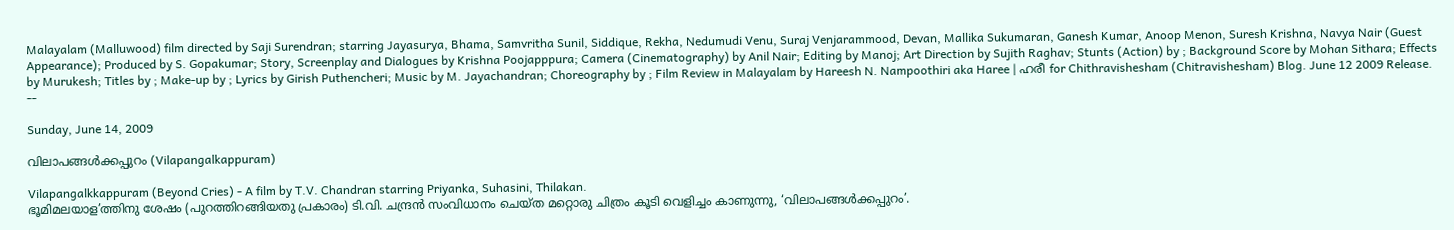Malayalam (Malluwood) film directed by Saji Surendran; starring Jayasurya, Bhama, Samvritha Sunil, Siddique, Rekha, Nedumudi Venu, Suraj Venjarammood, Devan, Mallika Sukumaran, Ganesh Kumar, Anoop Menon, Suresh Krishna, Navya Nair (Guest Appearance); Produced by S. Gopakumar; Story, Screenplay and Dialogues by Krishna Poojapppura; Camera (Cinematography) by Anil Nair; Editing by Manoj; Art Direction by Sujith Raghav; Stunts (Action) by ; Background Score by Mohan Sithara; Effects by Murukesh; Titles by ; Make-up by ; Lyrics by Girish Puthencheri; Music by M. Jayachandran; Choreography by ; Film Review in Malayalam by Hareesh N. Nampoothiri aka Haree | ഹരീ for Chithravishesham (Chitravishesham) Blog. June 12 2009 Release.
--

Sunday, June 14, 2009

വിലാപങ്ങള്‍ക്കപ്പുറം (Vilapangalkappuram)

Vilapangalkkappuram (Beyond Cries) - A film by T.V. Chandran starring Priyanka, Suhasini, Thilakan.
ഭൂമിമലയാള’ത്തിനു ശേഷം (പുറത്തിറങ്ങിയതു പ്രകാരം) ടി.വി. ചന്ദ്രന്‍ സംവിധാനം ചെയ്ത മറ്റൊരു ചിത്രം കൂടി വെളിച്ചം കാണുന്നു, ‘വിലാപങ്ങള്‍ക്കപ്പുറം’.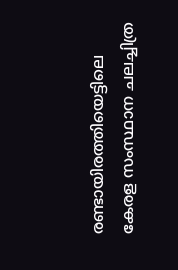രണ്ടായിരത്തിയെട്ടിലെ കേരള സംസ്ഥാന ചലച്ചിത്ര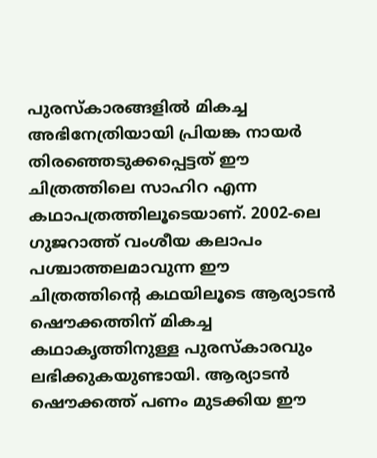പുരസ്കാരങ്ങളില്‍ മികച്ച അഭിനേത്രിയായി പ്രിയങ്ക നായര്‍ തിരഞ്ഞെടുക്കപ്പെട്ടത് ഈ ചിത്രത്തിലെ സാഹിറ എന്ന കഥാപത്രത്തിലൂടെയാണ്. 2002-ലെ ഗുജറാത്ത് വംശീയ കലാപം പശ്ചാത്തലമാവുന്ന ഈ ചിത്രത്തിന്റെ കഥയിലൂടെ ആര്യാടന്‍ ഷൌക്കത്തിന് മികച്ച കഥാകൃത്തിനുള്ള പുരസ്കാരവും ലഭിക്കുകയുണ്ടായി. ആര്യാടന്‍ ഷൌക്കത്ത് പണം മുടക്കിയ ഈ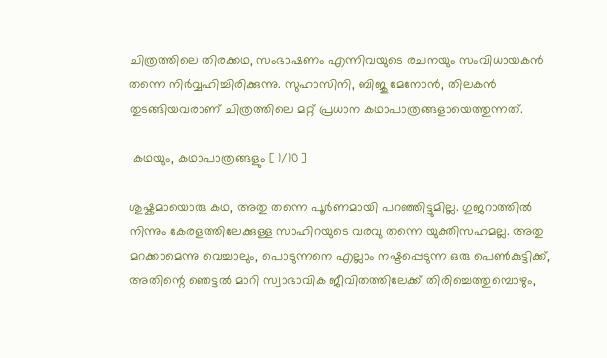ചിത്രത്തിലെ തിരക്കഥ, സംഭാഷണം എന്നിവയുടെ രചനയും സംവിധാ‍യകന്‍ തന്നെ നിര്‍വ്വഹിച്ചിരിക്കുന്നു. സുഹാസിനി, ബിജു മേനോന്‍, തിലകന്‍ തുടങ്ങിയവരാണ് ചിത്രത്തിലെ മറ്റ് പ്രധാന കഥാപാത്രങ്ങളായെത്തുന്നത്.

 കഥയും, കഥാപാത്രങ്ങളും [ 1/10 ]

ശുഷ്കമായൊരു കഥ, അതു തന്നെ പൂര്‍ണമായി പറഞ്ഞിട്ടുമില്ല. ഗുജറാത്തില്‍ നിന്നും കേരളത്തിലേക്കുള്ള സാഹിറയുടെ വരവു തന്നെ യുക്തിസഹമല്ല. അതു മറക്കാമെന്നു വെച്ചാലും, പൊടുന്നനെ എല്ലാം നഷ്ടപ്പെടുന്ന ഒരു പെണ്‍കുട്ടിക്ക്, അതിന്റെ ഞെട്ടല്‍ മാറി സ്വാഭാവിക ജീവിതത്തിലേക്ക് തിരിച്ചെത്തുമ്പൊഴും,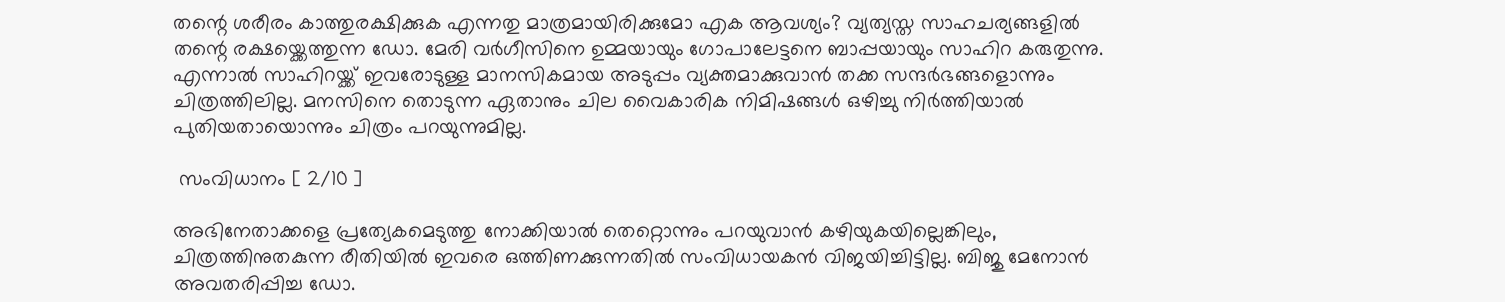തന്റെ ശരീരം കാത്തുരക്ഷിക്കുക എന്നതു മാത്രമായിരിക്കുമോ എക ആവശ്യം? വ്യത്യസ്ത സാഹചര്യങ്ങളില്‍ തന്റെ രക്ഷയ്ക്കെത്തുന്ന ഡോ. മേരി വര്‍ഗീസിനെ ഉമ്മയായും ഗോപാലേട്ടനെ ബാപ്പയായും സാഹിറ കരുതുന്നു. എന്നാല്‍ സാഹിറയ്ക്ക് ഇവരോടുള്ള മാനസികമായ അടുപ്പം വ്യക്തമാക്കുവാന്‍ തക്ക സന്ദര്‍ഭങ്ങളൊന്നും ചിത്രത്തിലില്ല. മനസിനെ തൊടുന്ന ഏതാനും ചില വൈകാരിക നിമിഷങ്ങള്‍ ഒഴിച്ചു നിര്‍ത്തിയാല്‍ പുതിയതായൊന്നും ചിത്രം പറയുന്നുമില്ല.

 സംവിധാനം [ 2/10 ]

അഭിനേതാക്കളെ പ്രത്യേകമെടുത്തു നോക്കിയാല്‍ തെറ്റൊന്നും പറയുവാന്‍ കഴിയുകയില്ലെങ്കിലും, ചിത്രത്തിനുതകുന്ന രീതിയില്‍ ഇവരെ ഒത്തിണക്കുന്നതില്‍ സംവിധായകന്‍ വിജയിച്ചിട്ടില്ല. ബിജു മേനോന്‍ അവതരിപ്പിച്ച ഡോ.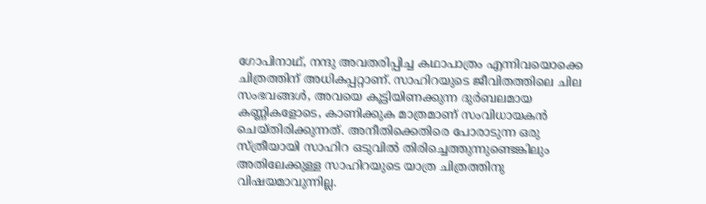ഗോപിനാഥ്, നന്ദു അവതരിപ്പിച്ച കഥാപാത്രം എന്നിവയൊക്കെ ചിത്രത്തിന് അധികപ്പറ്റാണ്. സാഹിറയുടെ ജീവിതത്തിലെ ചില സംഭവങ്ങള്‍, അവയെ കൂട്ടിയിണക്കുന്ന ദുര്‍ബലമായ കണ്ണികളോടെ, കാണിക്കുക മാത്രമാണ് സംവിധായകന്‍ ചെയ്തിരിക്കുന്നത്. അനീതിക്കെതിരെ പോരാടുന്ന ഒരു സ്ത്രീയായി സാഹിറ ഒടുവില്‍ തിരിച്ചെത്തുന്നുണ്ടെങ്കിലും അതിലേക്കുള്ള സാഹിറയുടെ യാത്ര ചിത്രത്തിനു വിഷയമാവുന്നില്ല.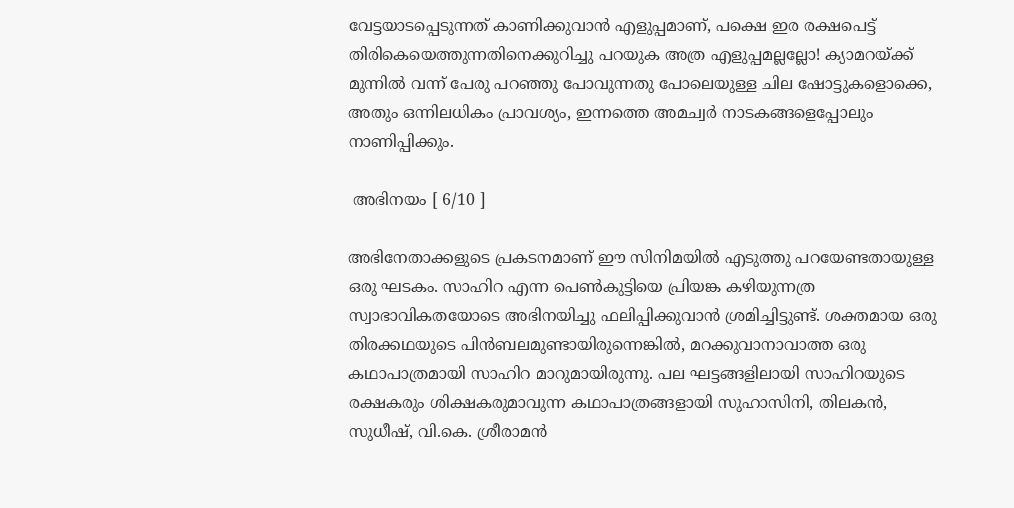വേട്ടയാടപ്പെടുന്നത് കാണിക്കുവാന്‍ എളുപ്പമാണ്, പക്ഷെ ഇര രക്ഷപെട്ട് തിരികെയെത്തുന്നതിനെക്കുറിച്ചു പറയുക അത്ര എളുപ്പമല്ലല്ലോ! ക്യാമറയ്ക്ക് മുന്നില്‍ വന്ന് പേരു പറഞ്ഞു പോവുന്നതു പോലെയുള്ള ചില ഷോട്ടുകളൊക്കെ, അതും ഒന്നിലധികം പ്രാവശ്യം, ഇന്നത്തെ അമച്വര്‍ നാടകങ്ങളെപ്പോലും നാണിപ്പിക്കും.

 അഭിനയം [ 6/10 ]

അഭിനേതാക്കളുടെ പ്രകടനമാണ് ഈ സിനിമയില്‍ എടുത്തു പറയേണ്ടതായുള്ള ഒരു ഘടകം. സാഹിറ എന്ന പെണ്‍കുട്ടിയെ പ്രിയങ്ക കഴിയുന്നത്ര സ്വാഭാവികതയോടെ അഭിനയിച്ചു ഫലിപ്പിക്കുവാന്‍ ശ്രമിച്ചിട്ടുണ്ട്. ശക്തമായ ഒരു തിരക്കഥയുടെ പിന്‍ബലമുണ്ടായിരുന്നെങ്കില്‍, മറക്കുവാനാവാത്ത ഒരു കഥാപാത്രമായി സാഹിറ മാറുമായിരുന്നു. പല ഘട്ടങ്ങളിലായി സാഹിറയുടെ രക്ഷകരും ശിക്ഷകരുമാവുന്ന കഥാപാത്രങ്ങളായി സുഹാസിനി, തിലകന്‍, സുധീഷ്, വി.കെ. ശ്രീരാമന്‍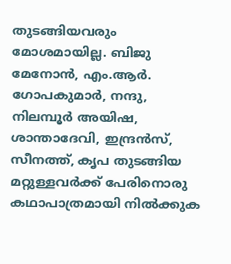തുടങ്ങിയവരും മോശമായില്ല. ബിജു മേനോന്‍, എം.ആര്‍. ഗോപകുമാര്‍, നന്ദു, നിലമ്പൂര്‍ അയിഷ, ശാന്താദേവി, ഇന്ദ്രന്‍സ്, സീനത്ത്, കൃപ തുടങ്ങിയ മറ്റുള്ളവര്‍ക്ക് പേരിനൊരു കഥാപാത്രമായി നില്‍ക്കുക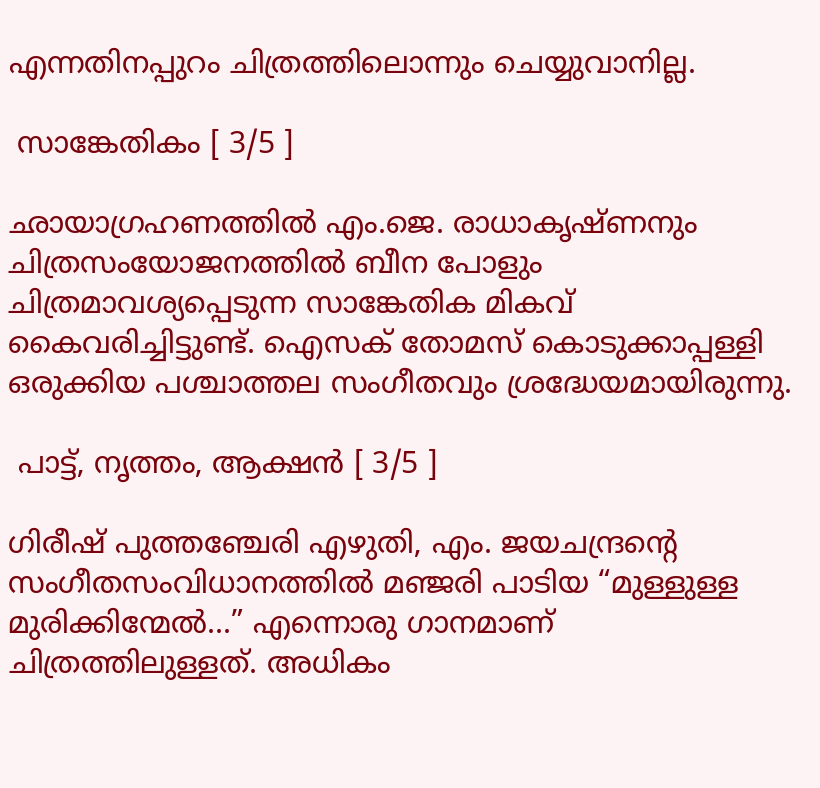എന്നതിനപ്പുറം ചിത്രത്തിലൊന്നും ചെയ്യുവാനില്ല.

 സാങ്കേതികം [ 3/5 ]

ഛാ‍യാഗ്രഹണത്തില്‍ എം.ജെ. രാധാകൃഷ്ണനും ചിത്രസംയോജനത്തില്‍ ബീന പോളും ചിത്രമാവശ്യപ്പെടുന്ന സാങ്കേതിക മികവ് കൈവരിച്ചിട്ടുണ്ട്. ഐസക് തോമസ് കൊടുക്കാപ്പള്ളി ഒരുക്കിയ പശ്ചാത്തല സംഗീതവും ശ്രദ്ധേയമായിരുന്നു.

 പാട്ട്, നൃത്തം, ആക്ഷന്‍ [ 3/5 ]

ഗിരീഷ് പുത്തഞ്ചേരി എഴുതി, എം. ജയചന്ദ്രന്റെ സംഗീതസംവിധാനത്തില്‍ മഞ്ജരി പാടിയ “മുള്ളുള്ള മുരിക്കിന്മേല്‍...” എന്നൊരു ഗാനമാണ് ചിത്രത്തിലുള്ളത്. അധികം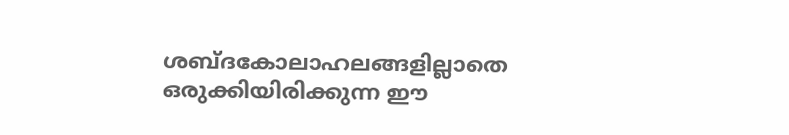ശബ്ദകോലാഹലങ്ങളില്ലാതെ ഒരുക്കിയിരിക്കുന്ന ഈ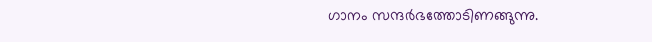ഗാനം സന്ദര്‍ഭത്തോടിണങ്ങുന്നു.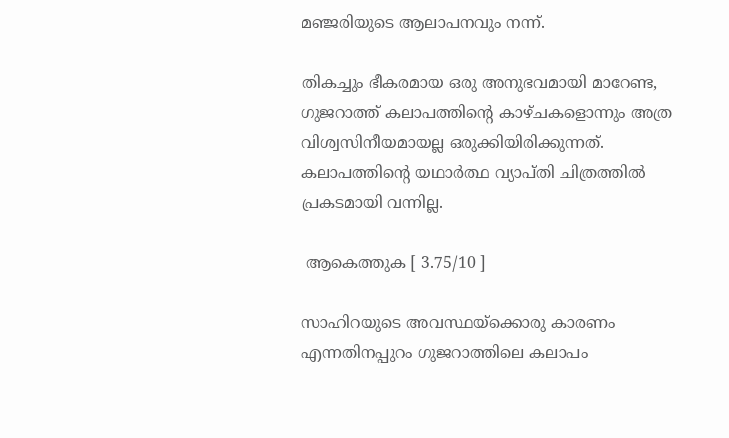മഞ്ജരിയുടെ ആലാപനവും നന്ന്.

തികച്ചും ഭീകരമായ ഒരു അനുഭവമായി മാറേണ്ട, ഗുജറാത്ത് കലാപത്തിന്റെ കാഴ്ചകളൊന്നും അത്ര വിശ്വസിനീയമായല്ല ഒരുക്കിയിരിക്കുന്നത്. കലാപത്തിന്റെ യഥാര്‍ത്ഥ വ്യാപ്തി ചിത്രത്തില്‍ പ്രകടമായി വന്നില്ല.

 ആകെത്തുക [ 3.75/10 ]

സാഹിറയുടെ അവസ്ഥയ്ക്കൊരു കാരണം എന്നതിനപ്പുറം ഗുജറാത്തിലെ കലാപം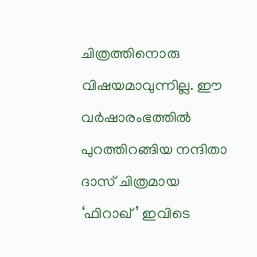ചിത്രത്തിനൊരു വിഷയമാവുന്നില്ല. ഈ വര്‍ഷാരംഭത്തില്‍ പുറത്തിറങ്ങിയ നന്ദിതാ ദാസ് ചിത്രമായ ‘ഫിറാഖ്’ ഇവിടെ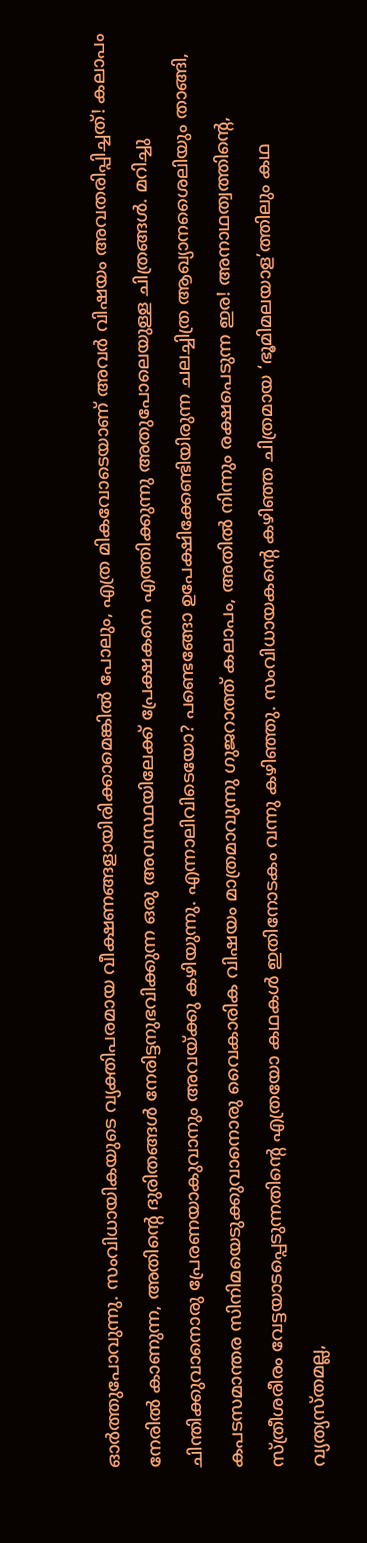ഓര്‍ത്തുപോവുന്നു. സംവിധായികയുടെ വ്യക്തിപരമായ വീക്ഷണങ്ങളായിരിക്കാമെങ്കില്‍ പോലും, എത്ര മികവോടെയാണ് അവര്‍ വിഷയം അവതരിപ്പിച്ചത്! കലാപം നേരില്‍ കാണുന്ന, അതിന്റെ ദുരിതങ്ങള്‍ നേരിട്ടനുഭവിക്കുന്ന ഒരു അവസ്ഥയിലേക്ക് പ്രേക്ഷകനെ എത്തിക്കുന്നു അതുപോലെയുള്ള ചിത്രങ്ങള്‍. മറിച്ചു ചിന്തിക്കുവാനൊരു പ്രേരണയാകുവാനും അവയ്ക്കു കഴിയുന്നു. എന്നാലിവിടെയോ? പണ്ടെങ്ങോ ഉപേക്ഷിക്കേണ്ടിയിരുന്ന ചലച്ചിത്ര ആഖ്യാനശൈലിയും താങ്ങി, കപടസമാന്തര സിനിമയെടുക്കുവാനൊരു വൈകാരിക വിഷയം മാത്രമാവുന്നു ഗുജറാത്ത് കലാപം, അതില്‍ നിന്നും രക്ഷപെടുന്ന ഇര! അനാഥത്വത്തിന്റെ, സ്ത്രീശരീരം വേട്ടയാടപ്പെടുന്നതിന്റെ എത്രയോ കഥകള്‍ ഇതിനോടകം വന്നു കഴിഞ്ഞു. സംവിധായകന്റെ കഴിഞ്ഞ ചിത്രമായ ‘ഭൂമിമലയാള’ത്തിലും കഥ വ്യത്യസ്തമല്ല,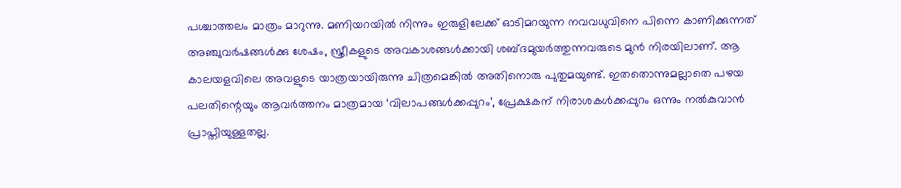പശ്ചാത്തലം മാത്രം മാറുന്നു. മണിയറയില്‍ നിന്നും ഇരുളിലേക്ക് ഓടിമറയുന്ന നവവധുവിനെ പിന്നെ കാണിക്കുന്നത് അഞ്ചുവര്‍ഷങ്ങള്‍ക്കു ശേഷം, സ്ത്രീകളുടെ അവകാശങ്ങള്‍ക്കായി ശബ്ദമുയര്‍ത്തുന്നവരുടെ മുന്‍ നിരയിലാണ്. ആ കാലയളവിലെ അവളുടെ യാത്രയായിരുന്നു ചിത്രമെങ്കില്‍ അതിനൊരു പുതുമയുണ്ട്. ഇതതൊന്നുമല്ലാതെ പഴയ പലതിന്റെയും ആവര്‍ത്തനം മാത്രമായ ‘വിലാപങ്ങള്‍ക്കപ്പുറം’, പ്രേക്ഷകന് നിരാശകള്‍ക്കപ്പുറം ഒന്നും നല്‍കുവാന്‍ പ്രാപ്തിയുള്ളതല്ല.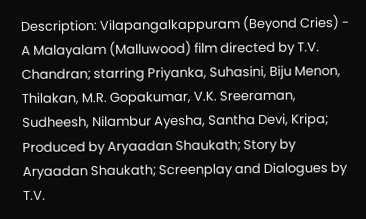Description: Vilapangalkappuram (Beyond Cries) - A Malayalam (Malluwood) film directed by T.V. Chandran; starring Priyanka, Suhasini, Biju Menon, Thilakan, M.R. Gopakumar, V.K. Sreeraman, Sudheesh, Nilambur Ayesha, Santha Devi, Kripa; Produced by Aryaadan Shaukath; Story by Aryaadan Shaukath; Screenplay and Dialogues by T.V.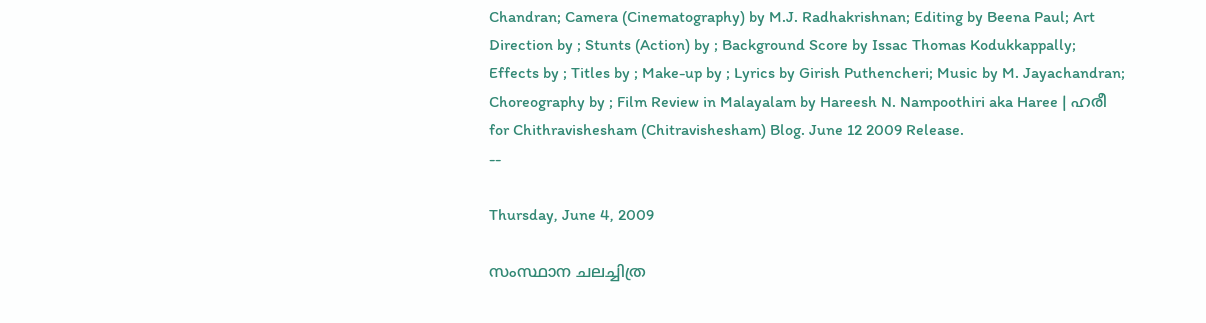Chandran; Camera (Cinematography) by M.J. Radhakrishnan; Editing by Beena Paul; Art Direction by ; Stunts (Action) by ; Background Score by Issac Thomas Kodukkappally; Effects by ; Titles by ; Make-up by ; Lyrics by Girish Puthencheri; Music by M. Jayachandran; Choreography by ; Film Review in Malayalam by Hareesh N. Nampoothiri aka Haree | ഹരീ for Chithravishesham (Chitravishesham) Blog. June 12 2009 Release.
--

Thursday, June 4, 2009

സംസ്ഥാന ചലച്ചിത്ര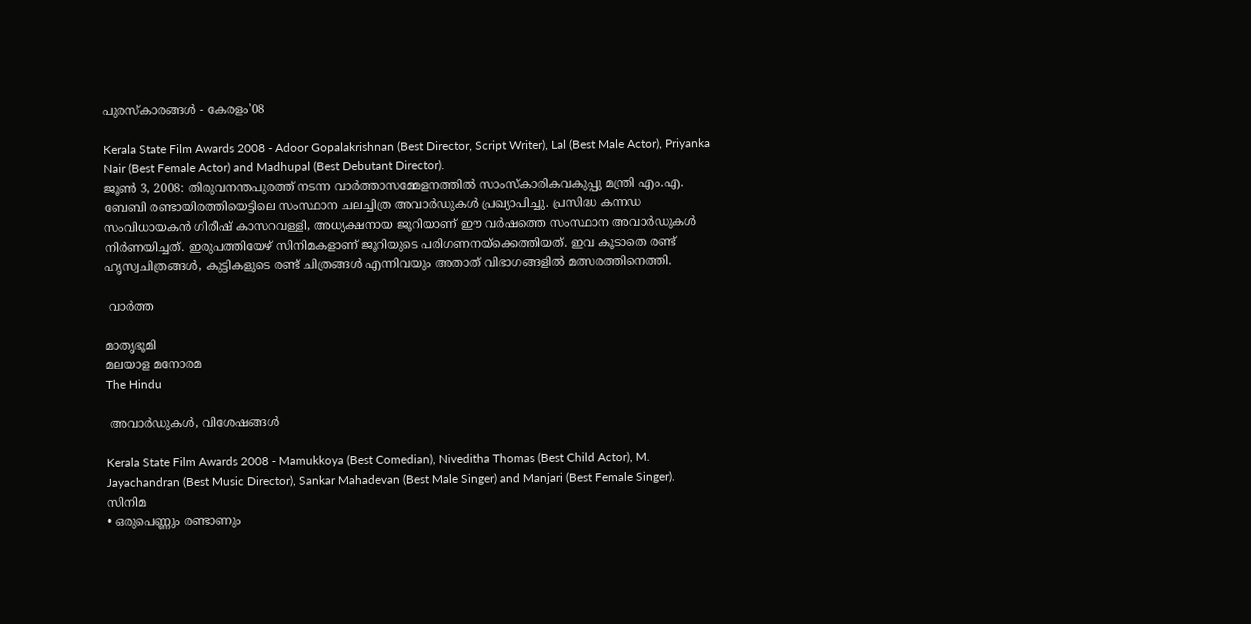പുരസ്കാരങ്ങള്‍ - കേരളം'08

Kerala State Film Awards 2008 - Adoor Gopalakrishnan (Best Director, Script Writer), Lal (Best Male Actor), Priyanka Nair (Best Female Actor) and Madhupal (Best Debutant Director).
ജൂണ്‍ 3, 2008: തിരുവനന്തപുരത്ത് നടന്ന വാര്‍ത്താസമ്മേളനത്തില്‍ സാംസ്കാരികവകുപ്പു മന്ത്രി എം.എ. ബേബി രണ്ടായിരത്തിയെട്ടിലെ സംസ്ഥാന ചലച്ചിത്ര അവാര്‍ഡുകള്‍ പ്രഖ്യാപിച്ചു. പ്രസിദ്ധ കന്നഡ സംവിധായകന്‍ ഗിരീഷ് കാസറവള്ളി, അധ്യക്ഷനായ ജൂറിയാണ് ഈ വര്‍ഷത്തെ സംസ്ഥാന അവാര്‍ഡുകള്‍ നിര്‍ണയിച്ചത്. ഇരുപത്തിയേഴ് സിനിമകളാണ് ജൂറിയുടെ പരിഗണനയ്ക്കെത്തിയത്. ഇവ കൂടാതെ രണ്ട് ഹൃസ്വചിത്രങ്ങള്‍, കുട്ടികളുടെ രണ്ട് ചിത്രങ്ങള്‍ എന്നിവയും അതാത് വിഭാഗങ്ങളില്‍ മത്സരത്തിനെത്തി.

 വാര്‍ത്ത

മാതൃഭൂമി
മലയാള മനോരമ
The Hindu

 അവാര്‍ഡുകള്‍, വിശേഷങ്ങള്‍

Kerala State Film Awards 2008 - Mamukkoya (Best Comedian), Niveditha Thomas (Best Child Actor), M. Jayachandran (Best Music Director), Sankar Mahadevan (Best Male Singer) and Manjari (Best Female Singer).
സിനിമ
• ഒരുപെണ്ണും രണ്ടാണും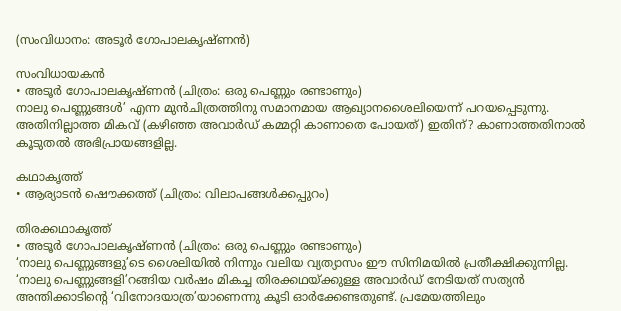(സംവിധാനം: അടൂര്‍ ഗോപാലകൃഷ്ണന്‍)

സംവിധായകന്‍
• അടൂര്‍ ഗോപാലകൃഷ്ണന്‍ (ചിത്രം: ഒരു പെണ്ണും രണ്ടാണും)
നാലു പെണ്ണുങ്ങള്‍’ എന്ന മുന്‍‌ചിത്രത്തിനു സമാനമായ ആഖ്യാനശൈലിയെന്ന് പറയപ്പെടുന്നു. അതിനില്ലാത്ത മികവ് (കഴിഞ്ഞ അവാര്‍ഡ് കമ്മറ്റി കാണാതെ പോയത്) ഇതിന്? കാണാത്തതിനാല്‍ കൂടുതല്‍ അഭിപ്രായങ്ങളില്ല.

കഥാകൃത്ത്
• ആര്യാടന്‍ ഷൌക്കത്ത് (ചിത്രം: വിലാപങ്ങള്‍ക്കപ്പുറം)

തിരക്കഥാകൃത്ത്
• അടൂര്‍ ഗോപാലകൃഷ്ണന്‍ (ചിത്രം: ഒരു പെണ്ണും രണ്ടാണും)
‘നാലു പെണ്ണുങ്ങളു’ടെ ശൈലിയില്‍ നിന്നും വലിയ വ്യത്യാസം ഈ സിനിമയില്‍ പ്രതീക്ഷിക്കുന്നില്ല. ‘നാലു പെണ്ണുങ്ങളി’റങ്ങിയ വര്‍ഷം മികച്ച തിരക്കഥയ്ക്കുള്ള അവാര്‍ഡ് നേടിയത് സത്യന്‍ അന്തിക്കാടിന്റെ ‘വിനോദയാത്ര’യാണെന്നു കൂടി ഓര്‍ക്കേണ്ടതുണ്ട്. പ്രമേയത്തിലും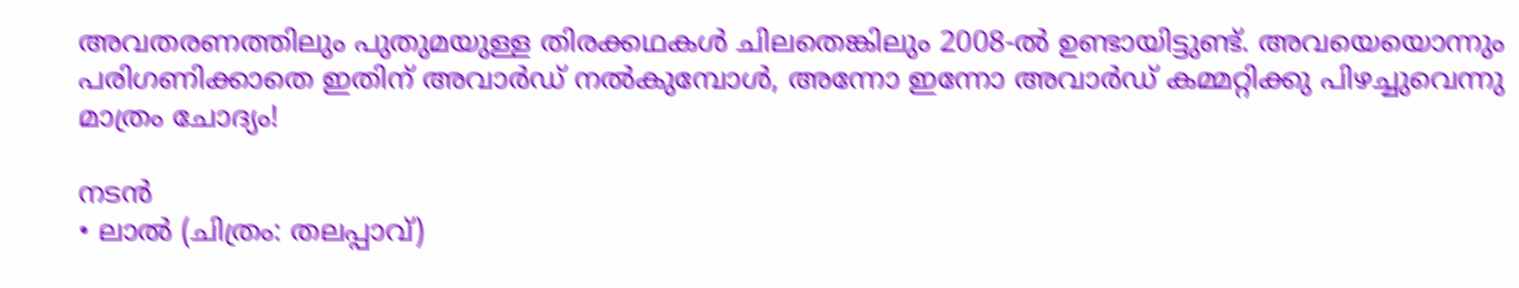അവതരണത്തിലും പുതുമയുള്ള തിരക്കഥകള്‍ ചിലതെങ്കിലും 2008-ല്‍ ഉണ്ടായിട്ടുണ്ട്. അവയെയൊന്നും പരിഗണിക്കാതെ ഇതിന് അവാര്‍ഡ് നല്‍കുമ്പോള്‍, അന്നോ ഇന്നോ അവാര്‍ഡ് കമ്മറ്റിക്കു പിഴച്ചുവെന്നു മാത്രം ചോദ്യം!

നടന്‍
• ലാല്‍ (ചിത്രം: തലപ്പാവ്)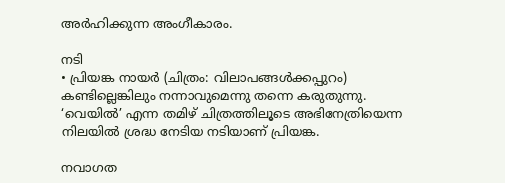അര്‍ഹിക്കുന്ന അംഗീകാരം.

നടി
• പ്രിയങ്ക നായര്‍ (ചിത്രം: വിലാപങ്ങള്‍ക്കപ്പുറം)
കണ്ടില്ലെങ്കിലും നന്നാവുമെന്നു തന്നെ കരുതുന്നു. ‘വെയില്‍’ എന്ന തമിഴ് ചിത്രത്തിലൂടെ അഭിനേത്രിയെന്ന നിലയില്‍ ശ്രദ്ധ നേടിയ നടിയാണ് പ്രിയങ്ക.

നവാഗത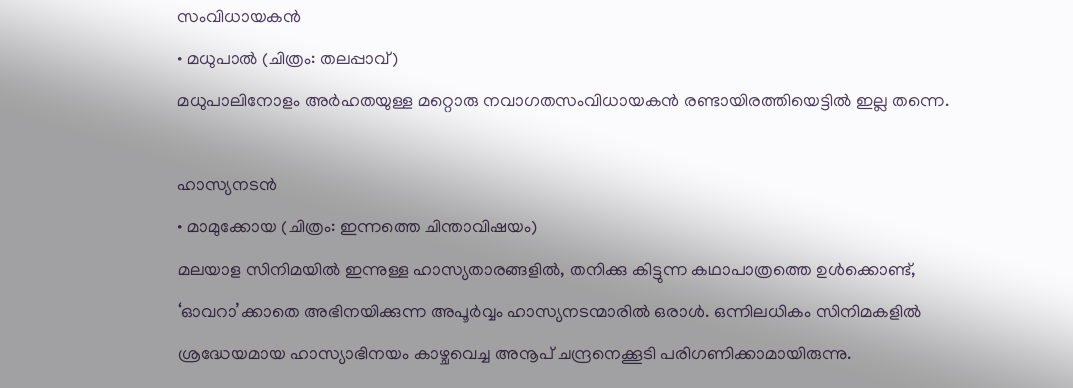സംവിധായകന്‍
• മധുപാല്‍ (ചിത്രം: തലപ്പാവ്)
മധുപാലിനോളം അര്‍ഹതയുള്ള മറ്റൊരു നവാഗതസംവിധായകന്‍ രണ്ടായിരത്തിയെട്ടില്‍ ഇല്ല തന്നെ.

ഹാസ്യനടന്‍
• മാമുക്കോയ (ചിത്രം: ഇന്നത്തെ ചിന്താവിഷയം)
മലയാള സിനിമയില്‍ ഇന്നുള്ള ഹാസ്യതാരങ്ങളില്‍, തനിക്കു കിട്ടുന്ന കഥാപാത്രത്തെ ഉള്‍ക്കൊണ്ട്, ‘ഓവറാ’ക്കാതെ അഭിനയിക്കുന്ന അപൂര്‍വ്വം ഹാസ്യനടന്മാരില്‍ ഒരാള്‍. ഒന്നിലധികം സിനിമകളില്‍ ശ്രദ്ധേയമായ ഹാസ്യാഭിനയം കാഴ്ചവെച്ച അനൂപ് ചന്ദ്രനെക്കൂടി പരിഗണിക്കാമായിരുന്നു.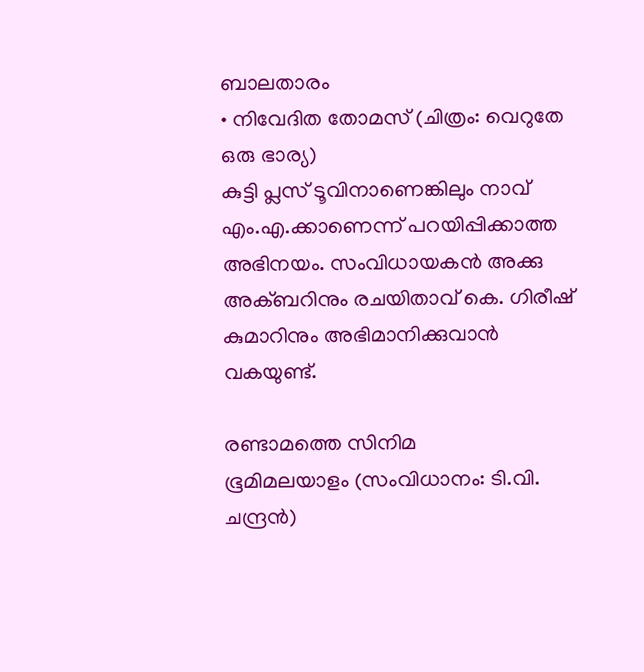ബാലതാരം
• നിവേദിത തോമസ് (ചിത്രം: വെറുതേ ഒരു ഭാര്യ)
കുട്ടി പ്ലസ് ടൂവിനാണെങ്കിലും നാവ് എം.എ.ക്കാണെന്ന് പറയിപ്പിക്കാത്ത അഭിനയം. സംവിധായകന്‍ അക്കു അക്ബറിനും രചയിതാവ് കെ. ഗിരീഷ് കുമാറിനും അഭിമാനിക്കുവാന്‍ വകയുണ്ട്.

രണ്ടാമത്തെ സിനിമ
ഭൂമിമലയാളം (സംവിധാനം: ടി.വി. ചന്ദ്രന്‍)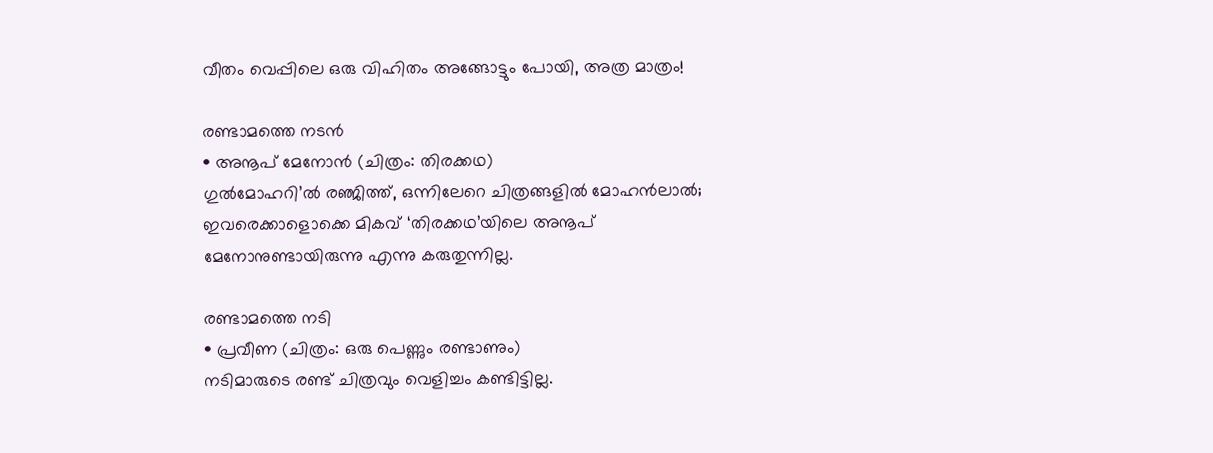വീതം വെപ്പിലെ ഒരു വിഹിതം അങ്ങോട്ടും പോയി, അത്ര മാത്രം!

രണ്ടാമത്തെ നടന്‍
• അനൂപ് മേനോന്‍ (ചിത്രം: തിരക്കഥ)
ഗുല്‍മോഹറി’ല്‍ രഞ്ജിത്ത്, ഒന്നിലേറെ ചിത്രങ്ങളില്‍ മോഹന്‍ലാല്‍; ഇവരെക്കാളൊക്കെ മികവ് ‘തിരക്കഥ’യിലെ അനൂപ് മേനോനുണ്ടാ‍യിരുന്നു എന്നു കരുതുന്നില്ല.

രണ്ടാമത്തെ നടി
• പ്രവീണ (ചിത്രം: ഒരു പെണ്ണും രണ്ടാണും)
നടിമാരുടെ രണ്ട് ചിത്രവും വെളിച്ചം കണ്ടിട്ടില്ല.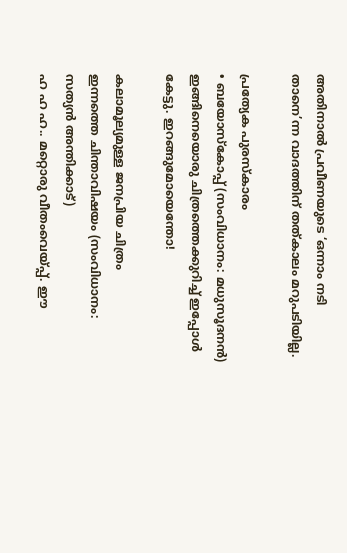അതിനാല്‍ പ്രവീണയുടെ ‘ഒന്നാം നടി താനെ’ന്ന വാദത്തിന് തത്കാലം മറുപടിയില്ല.

പ്രത്യേക പുരസ്കാരം
• ബയോസ്കോപ്പ് (സംവിധാനം: മധുസൂദനന്‍)
ഇങ്ങിനെയൊരു ചിത്രത്തെക്കുറിച്ച് ഇപ്പോള്‍ കേട്ടു. ഇറങ്ങുമോയെന്തോ!

കലാമൂല്യമുള്ള ജനപ്രിയ ചിത്രം
ഇന്നത്തെ ചിന്താവിഷയം (സംവിധാനം: സത്യന്‍ അന്തിക്കാട്)
ഹ ഹ ഹ.. മറ്റൊരു വീതംവെയ്പ്പ്. ഈ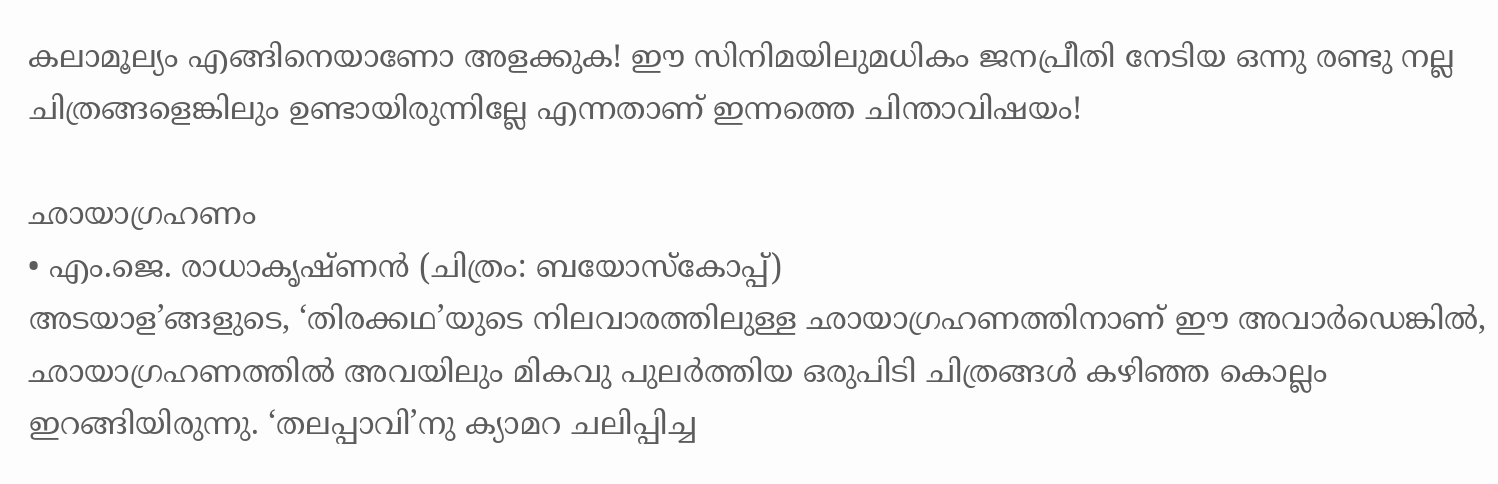കലാമൂല്യം എങ്ങിനെയാണോ അളക്കുക! ഈ സിനിമയിലുമധികം ജനപ്രീതി നേടിയ ഒന്നു രണ്ടു നല്ല ചിത്രങ്ങളെങ്കിലും ഉണ്ടായിരുന്നില്ലേ എന്നതാണ് ഇന്നത്തെ ചിന്താവിഷയം!

ഛായാഗ്രഹണം
• എം.ജെ. രാധാകൃഷ്ണന്‍ (ചിത്രം: ബയോസ്കോപ്പ്)
അടയാള’ങ്ങളുടെ, ‘തിരക്കഥ’യുടെ നിലവാരത്തിലുള്ള ഛായാഗ്രഹണത്തിനാണ് ഈ അവാര്‍ഡെങ്കില്‍, ഛായാഗ്രഹണത്തില്‍ അവയിലും മികവു പുലര്‍ത്തിയ ഒരുപിടി ചിത്രങ്ങള്‍ കഴിഞ്ഞ കൊല്ലം ഇറങ്ങിയിരുന്നു. ‘തലപ്പാവി’നു ക്യാമറ ചലിപ്പിച്ച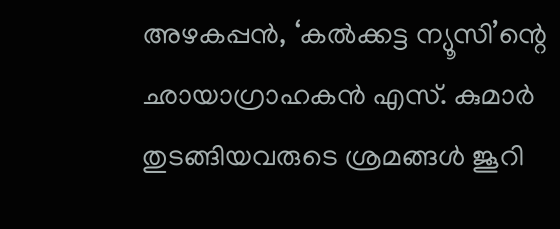അഴകപ്പന്‍, ‘കല്‍ക്കട്ട ന്യൂസി’ന്റെ ഛായാഗ്രാഹകന്‍ എസ്. കുമാര്‍ തുടങ്ങിയവരുടെ ശ്രമങ്ങള്‍ ജൂറി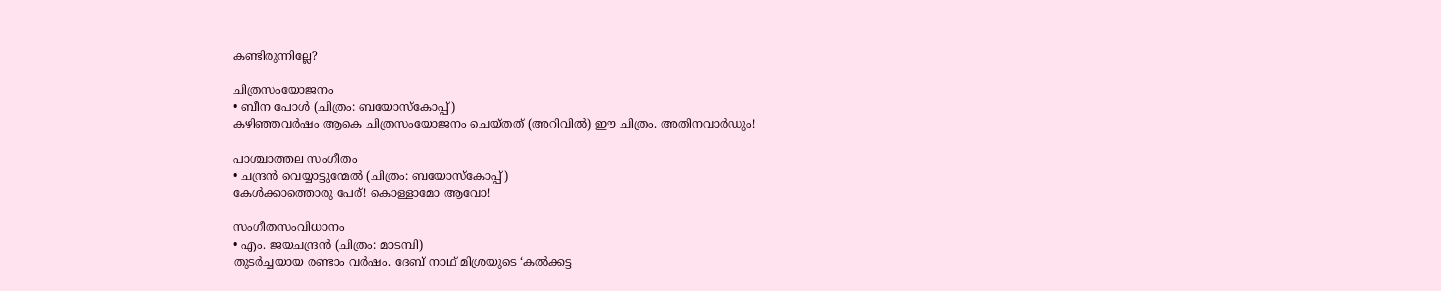കണ്ടിരുന്നില്ലേ?

ചിത്രസംയോജനം
• ബീന പോള്‍ (ചിത്രം: ബയോസ്കോപ്പ്)
കഴിഞ്ഞവര്‍ഷം ആകെ ചിത്രസംയോജനം ചെയ്തത് (അറിവില്‍) ഈ ചിത്രം. അതിനവാര്‍ഡും!

പാശ്ചാത്തല സംഗീതം
• ചന്ദ്രന്‍ വെയ്യാട്ടുന്മേല്‍ (ചിത്രം: ബയോസ്കോപ്പ്)
കേള്‍ക്കാത്തൊരു പേര്! കൊള്ളാമോ ആവോ!

സംഗീതസംവിധാനം
• എം. ജയചന്ദ്രന്‍ (ചിത്രം: മാടമ്പി)
തുടര്‍ച്ചയായ രണ്ടാം വര്‍ഷം. ദേബ് നാഥ് മിശ്രയുടെ ‘കല്‍ക്കട്ട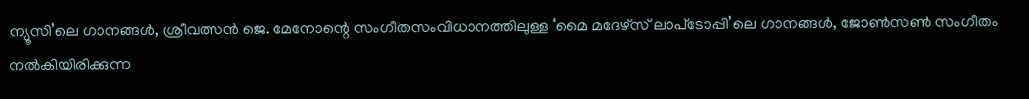ന്യൂസി’ലെ ഗാനങ്ങള്‍, ശ്രീവത്സന്‍ ജെ. മേനോന്റെ സംഗീതസംവിധാനത്തിലുള്ള ‘മൈ മദേഴ്സ് ലാപ്‌ടോപ്പി’ലെ ഗാനങ്ങള്‍, ജോണ്‍സണ്‍ സംഗീതം നല്‍കിയിരിക്കുന്ന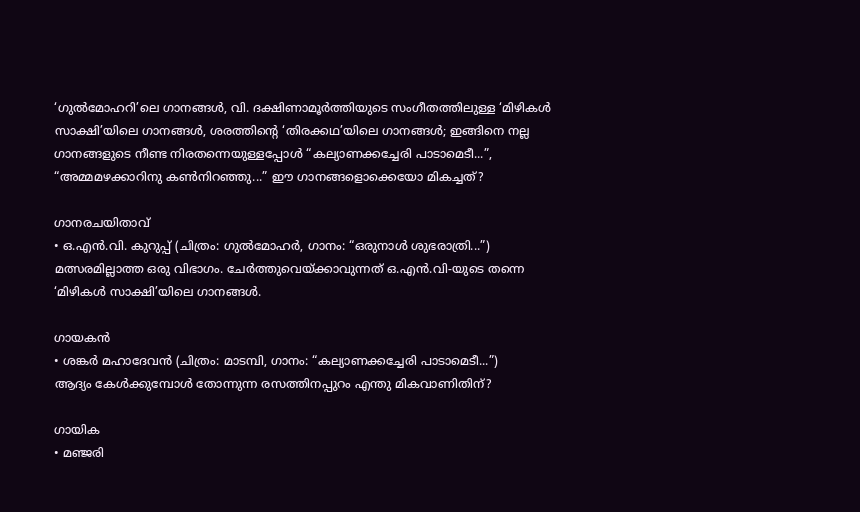‘ഗുല്‍മോഹറി’ലെ ഗാനങ്ങള്‍, വി. ദക്ഷിണാമൂര്‍ത്തിയുടെ സംഗീതത്തിലുള്ള ‘മിഴികള്‍ സാക്ഷി’യിലെ ഗാനങ്ങള്‍, ശരത്തിന്റെ ‘തിരക്കഥ’യിലെ ഗാനങ്ങള്‍; ഇങ്ങിനെ നല്ല ഗാനങ്ങളുടെ നീണ്ട നിരതന്നെയുള്ളപ്പോള്‍ “കല്യാണക്കച്ചേരി പാടാമെടീ...”, “അമ്മമഴക്കാറിനു കണ്‍‌നിറഞ്ഞു...” ഈ ഗാനങ്ങളൊക്കെയോ മികച്ചത്?

ഗാനരചയിതാവ്
• ഒ.എന്‍.വി. കുറുപ്പ് (ചിത്രം: ഗുല്‍മോഹര്‍‍, ഗാനം: “ഒരുനാള്‍ ശുഭരാത്രി...”)
മത്സരമില്ലാത്ത ഒരു വിഭാഗം. ചേര്‍ത്തുവെയ്ക്കാവുന്നത് ഒ.എന്‍.വി-യുടെ തന്നെ ‘മിഴികള്‍ സാക്ഷി’യിലെ ഗാനങ്ങള്‍.

ഗായകന്‍
• ശങ്കര്‍ മഹാദേവന്‍ (ചിത്രം: മാടമ്പി, ഗാനം: “കല്യാണക്കച്ചേരി പാടാമെടീ...”)
ആദ്യം കേള്‍ക്കുമ്പോള്‍ തോന്നുന്ന രസത്തിനപ്പുറം എന്തു മികവാണിതിന്?

ഗായിക
• മഞ്ജരി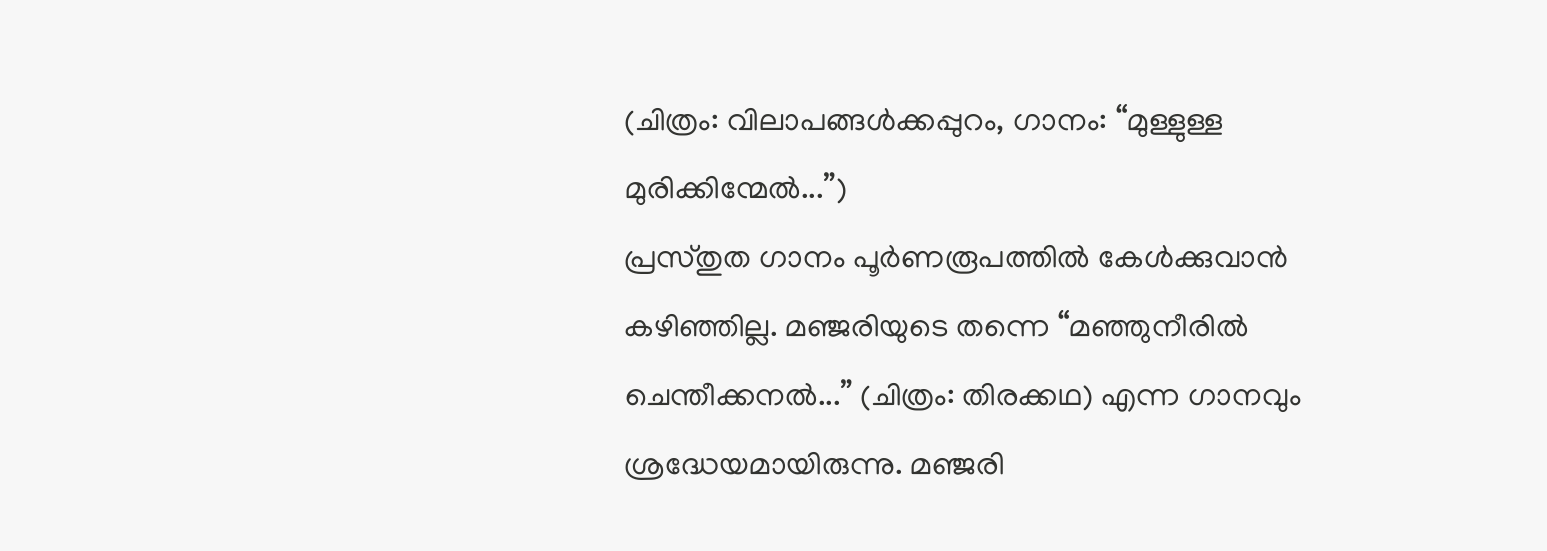(ചിത്രം: വിലാപങ്ങള്‍ക്കപ്പുറം, ഗാനം: “മുള്ളുള്ള മുരിക്കിന്മേല്‍...”)
പ്രസ്തുത ഗാനം പൂര്‍ണരൂപത്തില്‍ കേള്‍ക്കുവാന്‍ കഴിഞ്ഞില്ല. മഞ്ജരിയുടെ തന്നെ “മഞ്ഞുനീരില്‍ ചെന്തീക്കനല്‍...” (ചിത്രം: തിരക്കഥ) എന്ന ഗാനവും ശ്രദ്ധേയമായിരുന്നു. മഞ്ജരി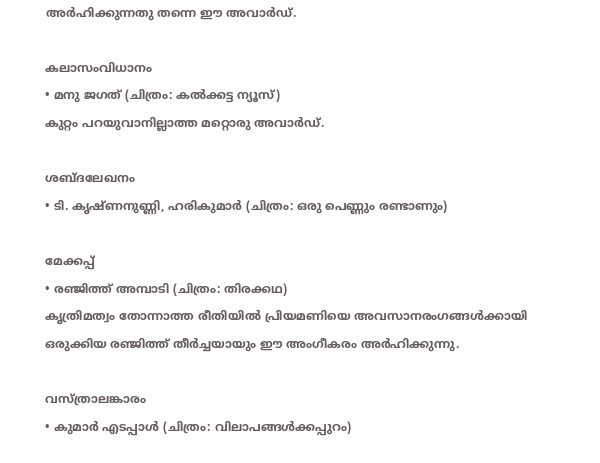അര്‍ഹിക്കുന്നതു തന്നെ ഈ അവാര്‍ഡ്.

കലാസംവിധാനം
• മനു ജഗത് (ചിത്രം: കല്‍ക്കട്ട ന്യൂസ്)
കുറ്റം പറയുവാനില്ലാത്ത മറ്റൊരു അവാര്‍ഡ്.

ശബ്ദലേഖനം
• ടി. കൃഷ്ണനുണ്ണി, ഹരികുമാര്‍ (ചിത്രം: ഒരു പെണ്ണും രണ്ടാണും)

മേക്കപ്പ്
• രഞ്ജിത്ത് അമ്പാടി (ചിത്രം: തിരക്കഥ)
കൃത്രിമത്വം തോന്നാത്ത രീതിയില്‍ പ്രിയമണിയെ അവസാനരംഗങ്ങള്‍ക്കായി ഒരുക്കിയ രഞ്ജിത്ത് തീര്‍ച്ചയായും ഈ അംഗീകരം അര്‍ഹിക്കുന്നു.

വസ്ത്രാലങ്കാരം
• കുമാര്‍ എടപ്പാള്‍ (ചിത്രം: വിലാപങ്ങള്‍ക്കപ്പുറം)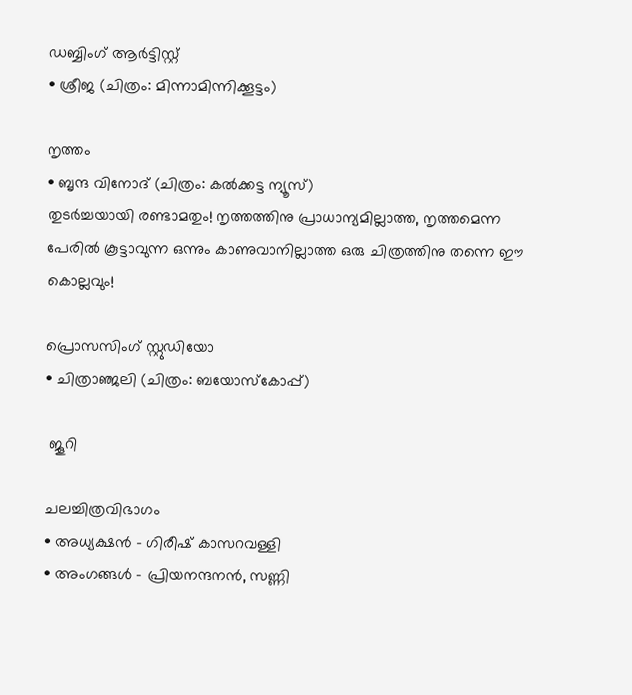ഡബ്ബിംഗ് ആര്‍ട്ടിസ്റ്റ്
• ശ്രീജ (ചിത്രം: മിന്നാമിന്നിക്കൂട്ടം)

നൃത്തം
• ബൃന്ദ വിനോദ് (ചിത്രം: കല്‍ക്കട്ട ന്യൂസ്)
തുടര്‍ച്ചയായി രണ്ടാമതും! നൃത്തത്തിനു പ്രാധാന്യമില്ലാത്ത, നൃത്തമെന്ന പേരില്‍ കൂട്ടാവുന്ന ഒന്നും കാണുവാനില്ലാത്ത ഒരു ചിത്രത്തിനു തന്നെ ഈ കൊല്ലവും!

പ്രൊസസിംഗ് സ്റ്റുഡിയോ
• ചിത്രാഞ്ജലി (ചിത്രം: ബയോസ്കോപ്പ്)

 ജൂറി

ചലച്ചിത്രവിഭാഗം
• അധ്യക്ഷന്‍ - ഗിരീഷ് കാസറവള്ളി
• അംഗങ്ങള്‍ - പ്രിയനന്ദനന്‍, സണ്ണി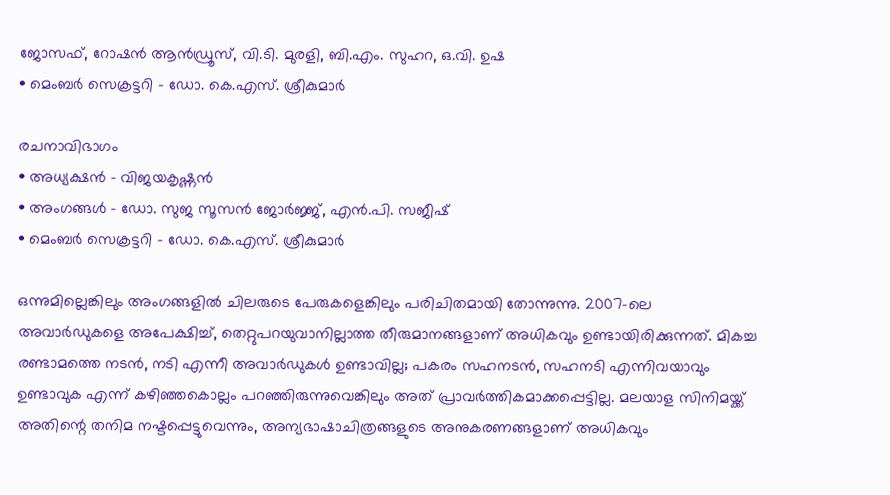ജോസഫ്, റോഷന്‍ ആന്‍ഡ്രൂസ്, വി.ടി. മുരളി, ബി.എം. സുഹറ, ഒ.വി. ഉഷ
• മെംബര്‍ സെക്രട്ടറി - ഡോ. കെ.എസ്. ശ്രീകുമാര്‍

രചനാവിഭാഗം
• അധ്യക്ഷന്‍ - വിജയകൃഷ്ണന്‍
• അംഗങ്ങള്‍ - ഡോ. സുജ സൂസന്‍ ജോര്‍ജ്ജ്, എന്‍.പി. സജീഷ്
• മെംബര്‍ സെക്രട്ടറി - ഡോ. കെ.എസ്. ശ്രീകുമാര്‍

ഒന്നുമില്ലെങ്കിലും അംഗങ്ങളില്‍ ചിലരുടെ പേരുകളെങ്കിലും പരിചിതമായി തോന്നുന്നു. 2007-ലെ അവാര്‍ഡുകളെ അപേക്ഷിച്ച്, തെറ്റുപറയുവാനില്ലാത്ത തീരുമാനങ്ങളാണ് അധികവും ഉണ്ടായിരിക്കുന്നത്. മികച്ച രണ്ടാമത്തെ നടന്‍, നടി എന്നീ അവാര്‍ഡുകള്‍ ഉണ്ടാവില്ല; പകരം സഹനടന്‍, സഹനടി എന്നിവയാവും ഉണ്ടാവുക എന്ന് കഴിഞ്ഞകൊല്ലം പറഞ്ഞിരുന്നുവെങ്കിലും അത് പ്രാവര്‍ത്തികമാക്കപ്പെട്ടില്ല. മലയാള സിനിമയ്ക്ക് അതിന്റെ തനിമ നഷ്ടപ്പെട്ടുവെന്നും, അന്യഭാഷാചിത്രങ്ങളുടെ അനുകരണങ്ങളാണ് അധികവും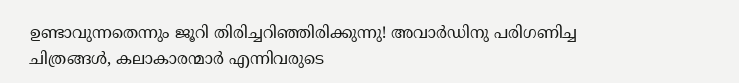ഉണ്ടാവുന്നതെന്നും ജൂറി തിരിച്ചറിഞ്ഞിരിക്കുന്നു! അവാര്‍ഡിനു പരിഗണിച്ച ചിത്രങ്ങള്‍, കലാകാരന്മാര്‍ എന്നിവരുടെ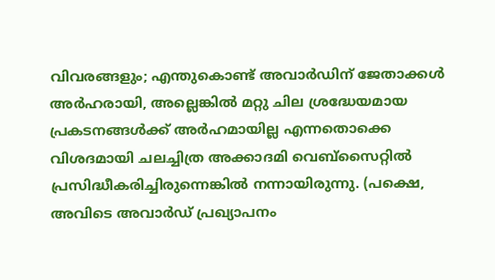വിവരങ്ങളും; എന്തുകൊണ്ട് അവാര്‍ഡിന് ജേതാക്കള്‍ അര്‍ഹരായി, അല്ലെങ്കില്‍ മറ്റു ചില ശ്രദ്ധേയമായ പ്രകടനങ്ങള്‍ക്ക് അര്‍ഹമായില്ല എന്നതൊക്കെ വിശദമായി ചലച്ചിത്ര അക്കാദമി വെബ്സൈറ്റില്‍ പ്രസിദ്ധീകരിച്ചിരുന്നെങ്കില്‍ നന്നായിരുന്നു. (പക്ഷെ, അവിടെ അവാര്‍ഡ് പ്രഖ്യാപനം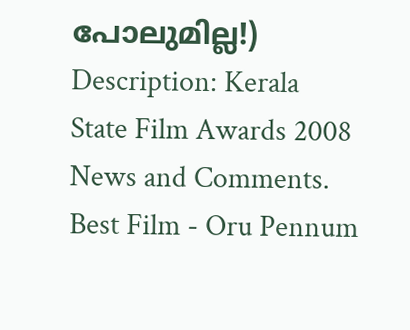പോലുമില്ല!)
Description: Kerala State Film Awards 2008 News and Comments. Best Film - Oru Pennum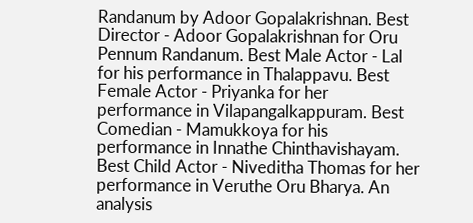Randanum by Adoor Gopalakrishnan. Best Director - Adoor Gopalakrishnan for Oru Pennum Randanum. Best Male Actor - Lal for his performance in Thalappavu. Best Female Actor - Priyanka for her performance in Vilapangalkappuram. Best Comedian - Mamukkoya for his performance in Innathe Chinthavishayam. Best Child Actor - Niveditha Thomas for her performance in Veruthe Oru Bharya. An analysis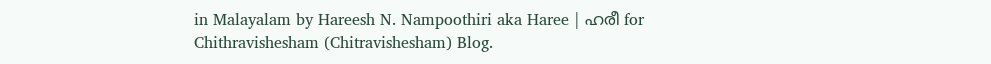in Malayalam by Hareesh N. Nampoothiri aka Haree | ഹരീ for Chithravishesham (Chitravishesham) Blog.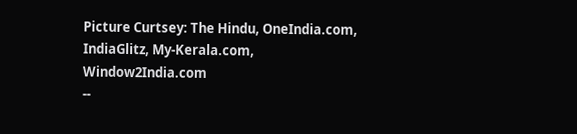Picture Curtsey: The Hindu, OneIndia.com, IndiaGlitz, My-Kerala.com, Window2India.com
--